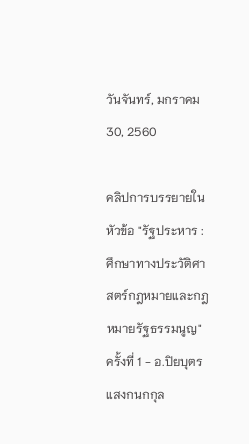วันจันทร์, มกราคม 30, 2560

คลิปการบรรยายในหัวข้อ "รัฐประหาร : ศึกษาทางประวัติศาสตร์กฎหมายและกฎหมายรัฐธรรมนูญ" ครั้งที่ 1 - อ.ปิยบุตร แสงกนกกุล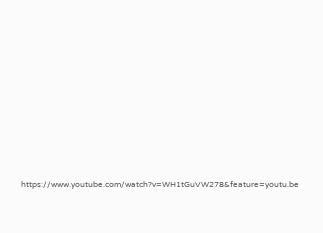https://www.youtube.com/watch?v=WH1tGuVW278&feature=youtu.be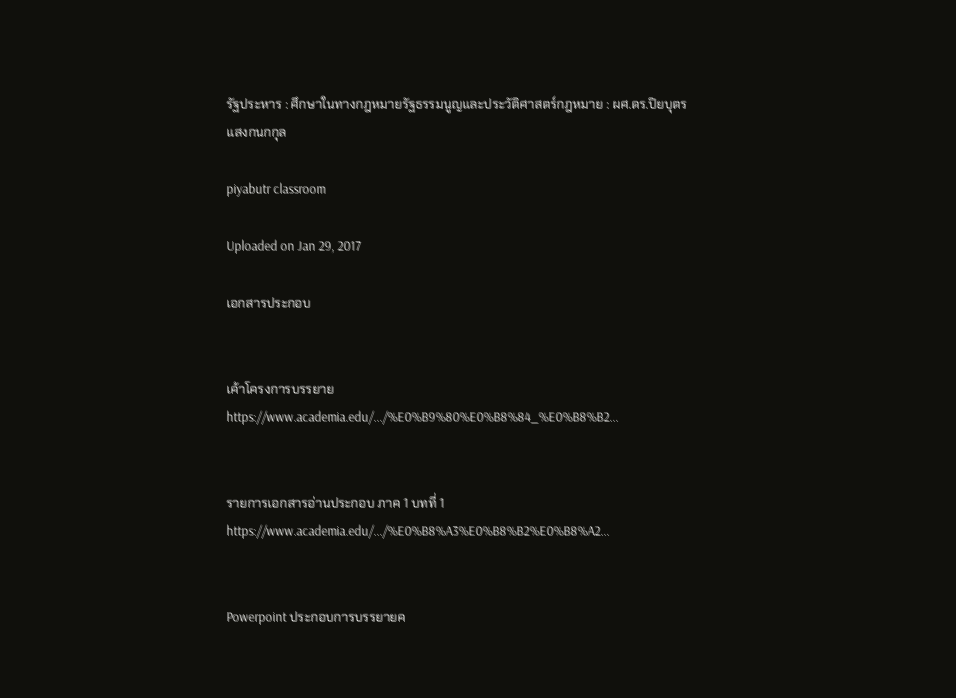รัฐประหาร : ศึกษาในทางกฎหมายรัฐธรรมนูญและประวัติศาสตร์กฎหมาย : ผศ.ดร.ปิยบุตร แสงกนกกุล

piyabutr classroom

Uploaded on Jan 29, 2017

เอกสารประกอบ


เค้าโครงการบรรยาย
https://www.academia.edu/.../%E0%B9%80%E0%B8%84_%E0%B8%B2...


รายการเอกสารอ่านประกอบ ภาค 1 บทที่ 1
https://www.academia.edu/.../%E0%B8%A3%E0%B8%B2%E0%B8%A2...


Powerpoint ประกอบการบรรยายค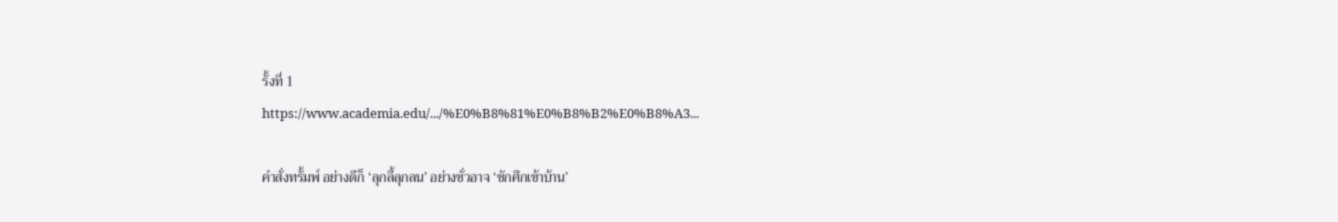รั้งที่ 1
https://www.academia.edu/.../%E0%B8%81%E0%B8%B2%E0%B8%A3...

คำสั่งทรั้มพ์ อย่างดีก็ ‘ลุกลี้ลุกลน’ อย่างชั่วอาจ ‘ชักศึกเข้าบ้าน’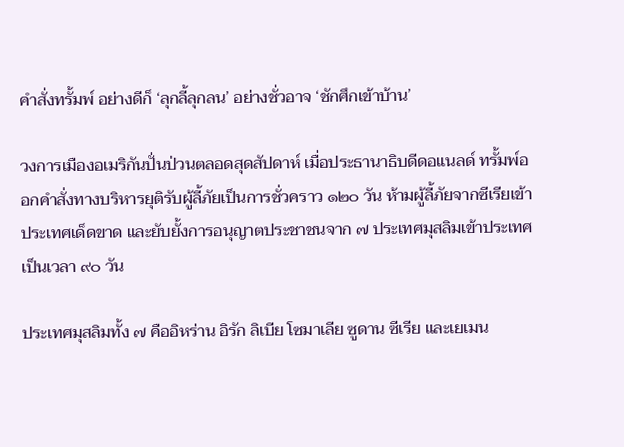คำสั่งทรั้มพ์ อย่างดีก็ ‘ลุกลี้ลุกลน’ อย่างชั่วอาจ ‘ชักศึกเข้าบ้าน’

วงการเมืองอเมริกันปั่นป่วนตลอดสุดสัปดาห์ เมื่อประธานาธิบดีดอแนลด์ ทรั้มพ์ออกคำสั่งทางบริหารยุติรับผู้ลี้ภัยเป็นการชั่วคราว ๑๒๐ วัน ห้ามผู้ลี้ภัยจากซีเรียเข้าประเทศเด็ดขาด และยับยั้งการอนุญาตประชาชนจาก ๗ ประเทศมุสลิมเข้าประเทศเป็นเวลา ๙๐ วัน

ประเทศมุสลิมทั้ง ๗ คืออิหร่าน อิรัก ลิเบีย โซมาเลีย ซูดาน ซีเรีย และเยเมน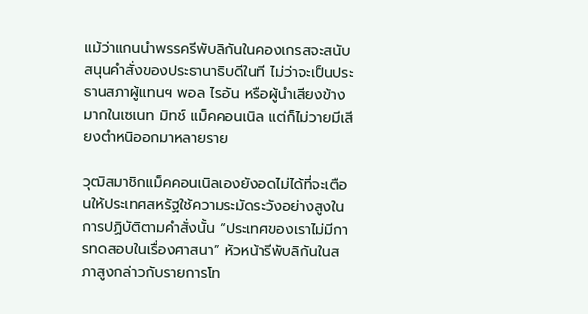แม้ว่าแกนนำพรรครีพับลิกันในคองเกรสจะสนับสนุนคำสั่งของประธานาธิบดีในที ไม่ว่าจะเป็นประธานสภาผู้แทนฯ พอล ไรอัน หรือผู้นำเสียงข้างมากในเซเนท มิทช์ แม็คคอนเนิล แต่ก็ไม่วายมีเสียงตำหนิออกมาหลายราย

วุฒิสมาชิกแม็คคอนเนิลเองยังอดไม่ได้ที่จะเตือนให้ประเทศสหรัฐใช้ความระมัดระวังอย่างสูงในการปฏิบัติตามคำสั่งนั้น “ประเทศของเราไม่มีการทดสอบในเรื่องศาสนา” หัวหน้ารีพับลิกันในสภาสูงกล่าวกับรายการโท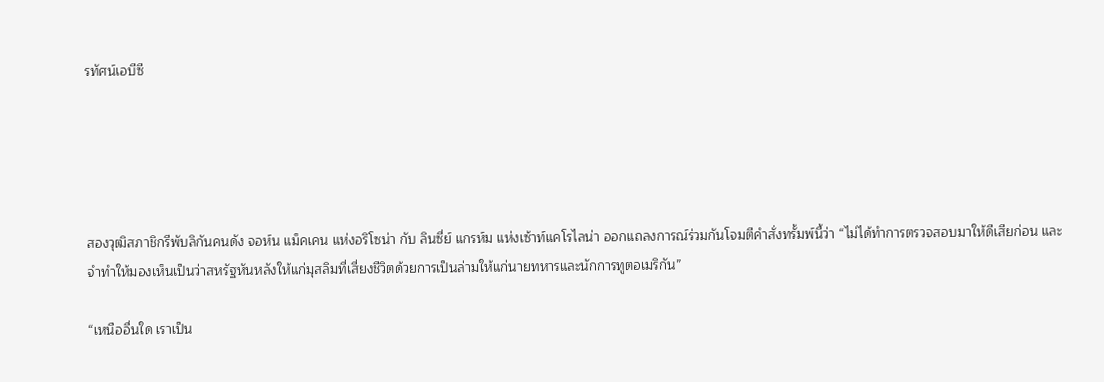รทัศน์เอบีซี





สองวุฒิสภาชิกรีพับลิกันคนดัง จอห์น แม็คเคน แห่งอริโซน่า กับ ลินซี่ย์ แกรห์ม แห่งเซ้าท์แคโรไลน่า ออกแถลงการณ์ร่วมกันโจมตีคำสั่งทรั้มพ์นี้ว่า “ไม่ได้ทำการตรวจสอบมาให้ดีเสียก่อน และจำทำให้มองเห็นเป็นว่าสหรัฐหันหลังให้แก่มุสลิมที่เสี่ยงชีวิตด้วยการเป็นล่ามให้แก่นายทหารและนักการทูตอเมริกัน”

“เหนืออื่นใด เราเป็น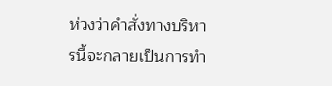ห่วงว่าคำสั่งทางบริหารนี้จะกลายเป็นการทำ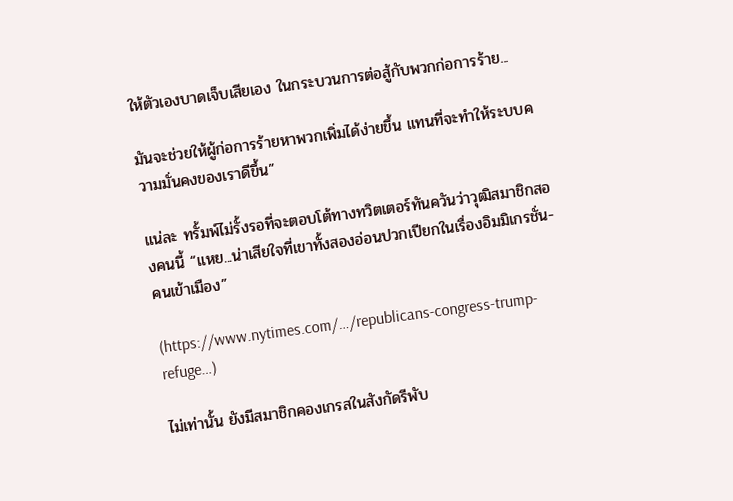ให้ตัวเองบาดเจ็บเสียเอง ในกระบวนการต่อสู้กับพวกก่อการร้าย...

มันจะช่วยให้ผู้ก่อการร้ายหาพวกเพิ่มได้ง่ายขึ้น แทนที่จะทำให้ระบบความมั่นคงของเราดีขึ้น”

แน่ละ ทรั้มพ์ไม่รั้งรอที่จะตอบโต้ทางทวิตเตอร์ทันควันว่าวุฒิสมาชิกสองคนนี้ “แหย...น่าเสียใจที่เขาทั้งสองอ่อนปวกเปียกในเรื่องอิมมิเกรชั่น-คนเข้าเมือง”

(https://www.nytimes.com/…/republicans-congress-trump-refuge…)

ไม่เท่านั้น ยังมีสมาชิกคองเกรสในสังกัดรีพับ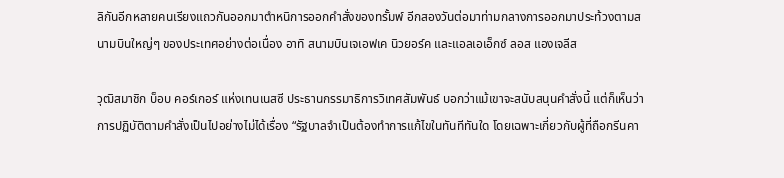ลิกันอีกหลายคนเรียงแถวกันออกมาตำหนิการออกคำสั่งของทรั้มพ์ อีกสองวันต่อมาท่ามกลางการออกมาประท้วงตามสนามบินใหญ่ๆ ของประเทศอย่างต่อเนื่อง อาทิ สนามบินเจเอฟเค นิวยอร์ค และแอลเอเอ็กซ์ ลอส แองเจลีส

วุฒิสมาชิก บ็อบ คอร์เกอร์ แห่งเทนเนสซี ประธานกรรมาธิการวิเทศสัมพันธ์ บอกว่าแม้เขาจะสนับสนุนคำสั่งนี้ แต่ก็เห็นว่าการปฏิบัติตามคำสั่งเป็นไปอย่างไม่ได้เรื่อง “รัฐบาลจำเป็นต้องทำการแก้ไขในทันทีทันใด โดยเฉพาะเกี่ยวกับผู้ที่ถือกรีนคา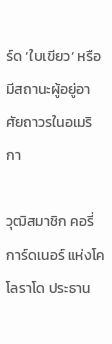ร์ด ‘ใบเขียว’ หรือมีสถานะผู้อยู่อาศัยถาวรในอเมริกา

วุฒิสมาชิก คอรี่ การ์ดเนอร์ แห่งโคโลราโด ประธาน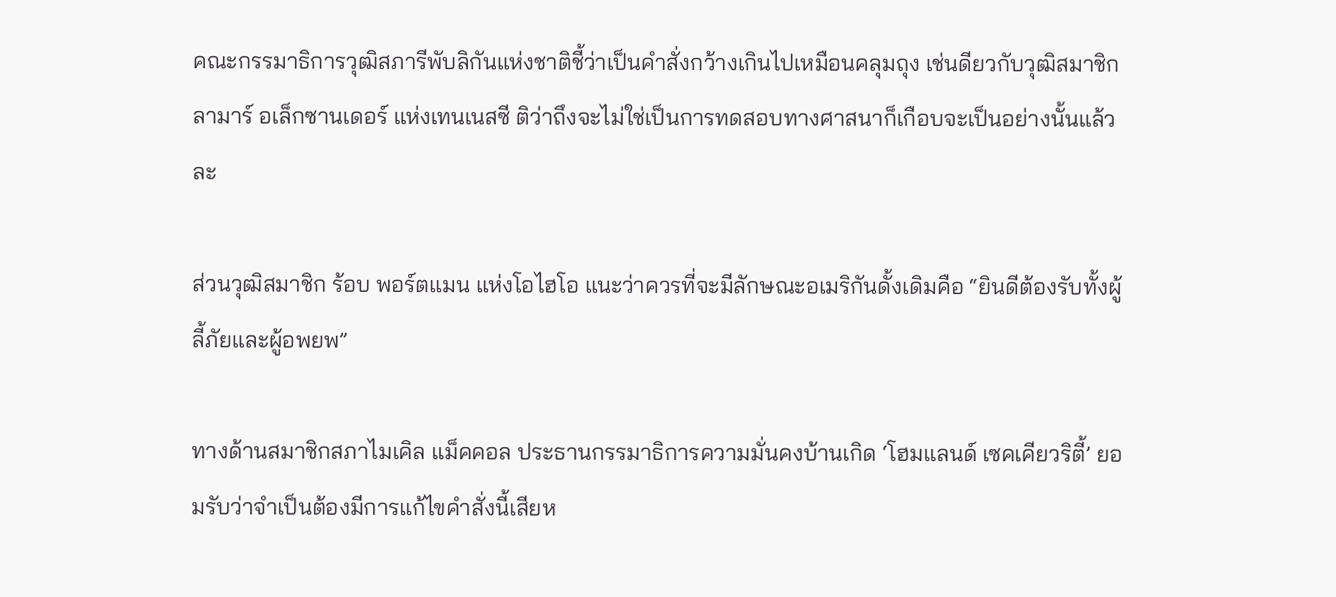คณะกรรมาธิการวุฒิสภารีพับลิกันแห่งชาติชี้ว่าเป็นคำสั่งกว้างเกินไปเหมือนคลุมถุง เช่นดียวกับวุฒิสมาชิก ลามาร์ อเล็กซานเดอร์ แห่งเทนเนสซี ติว่าถึงจะไม่ใช่เป็นการทดสอบทางศาสนาก็เกือบจะเป็นอย่างนั้นแล้วละ

ส่วนวุฒิสมาชิก ร้อบ พอร์ตแมน แห่งโอไฮโอ แนะว่าควรที่จะมีลักษณะอเมริกันดั้งเดิมคือ “ยินดีต้องรับทั้งผู้ลี้ภัยและผู้อพยพ”

ทางด้านสมาชิกสภาไมเคิล แม็คคอล ประธานกรรมาธิการความมั่นคงบ้านเกิด ‘โฮมแลนด์ เซคเคียวริตี้’ ยอมรับว่าจำเป็นต้องมีการแก้ไขคำสั่งนี้เสียห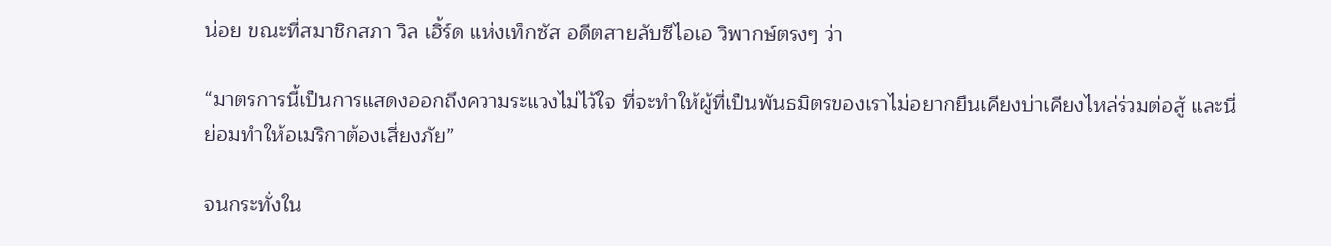น่อย ขณะที่สมาชิกสภา วิล เฮิ้ร์ด แห่งเท็กซัส อดีตสายลับซีไอเอ วิพากษ์ตรงๆ ว่า

“มาตรการนี้เป็นการแสดงออกถึงความระแวงไม่ไว้ใจ ที่จะทำให้ผู้ที่เป็นพันธมิตรของเราไม่อยากยืนเคียงบ่าเคียงไหล่ร่วมต่อสู้ และนี่ย่อมทำให้อเมริกาต้องเสี่ยงภัย”

จนกระทั่งใน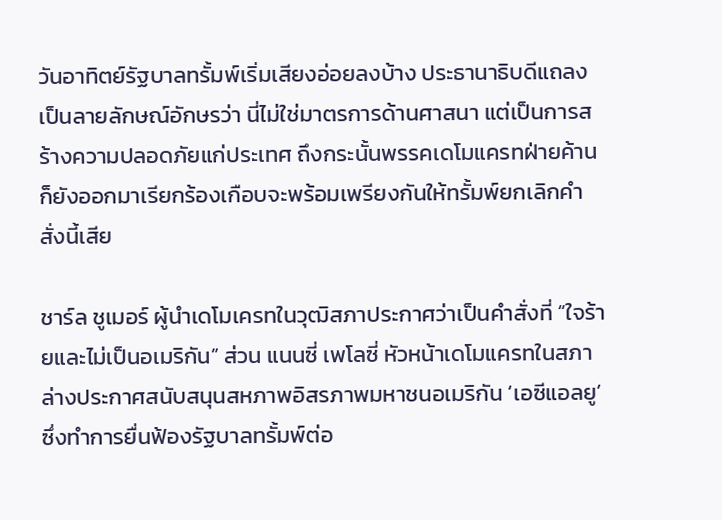วันอาทิตย์รัฐบาลทรั้มพ์เริ่มเสียงอ่อยลงบ้าง ประธานาธิบดีแถลงเป็นลายลักษณ์อักษรว่า นี่ไม่ใช่มาตรการด้านศาสนา แต่เป็นการสร้างความปลอดภัยแก่ประเทศ ถึงกระนั้นพรรคเดโมแครทฝ่ายค้านก็ยังออกมาเรียกร้องเกือบจะพร้อมเพรียงกันให้ทรั้มพ์ยกเลิกคำสั่งนี้เสีย

ชาร์ล ชูเมอร์ ผู้นำเดโมเครทในวุฒิสภาประกาศว่าเป็นคำสั่งที่ “ใจร้ายและไม่เป็นอเมริกัน” ส่วน แนนซี่ เพโลซี่ หัวหน้าเดโมแครทในสภาล่างประกาศสนับสนุนสหภาพอิสรภาพมหาชนอเมริกัน ‘เอซีแอลยู’ ซึ่งทำการยื่นฟ้องรัฐบาลทรั้มพ์ต่อ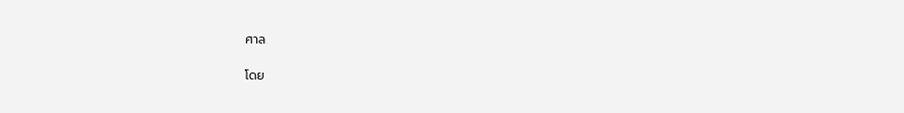ศาล

โดย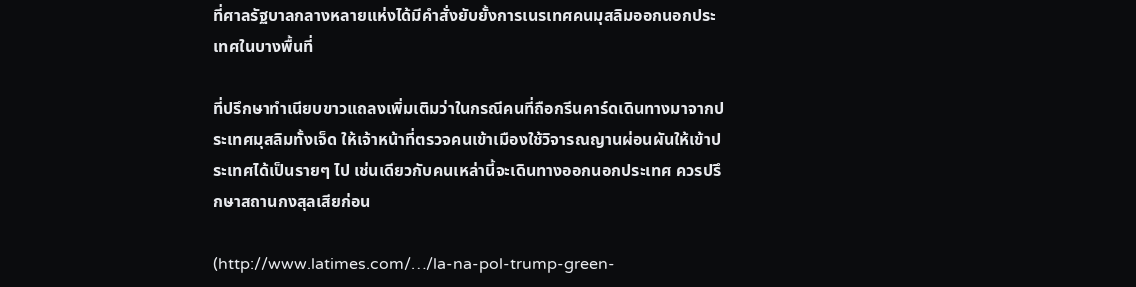ที่ศาลรัฐบาลกลางหลายแห่งได้มีคำสั่งยับยั้งการเนรเทศคนมุสลิมออกนอกประเทศในบางพื้นที่

ที่ปรึกษาทำเนียบขาวแถลงเพิ่มเติมว่าในกรณีคนที่ถือกรีนคาร์ดเดินทางมาจากประเทศมุสลิมทั้งเจ็ด ให้เจ้าหน้าที่ตรวจคนเข้าเมืองใช้วิจารณญานผ่อนผันให้เข้าประเทศได้เป็นรายๆ ไป เช่นเดียวกับคนเหล่านี้จะเดินทางออกนอกประเทศ ควรปรึกษาสถานกงสุลเสียก่อน

(http://www.latimes.com/…/la-na-pol-trump-green-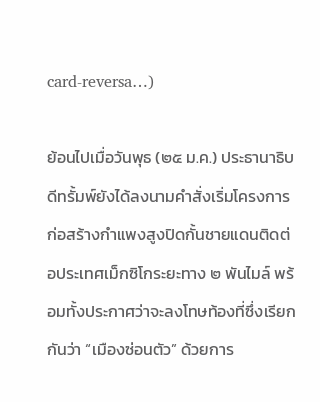card-reversa…)

ย้อนไปเมื่อวันพุธ (๒๕ ม.ค.) ประธานาธิบดีทรั้มพ์ยังได้ลงนามคำสั่งเริ่มโครงการก่อสร้างกำแพงสูงปิดกั้นชายแดนติดต่อประเทศเม็กซิโกระยะทาง ๒ พันไมล์ พร้อมทั้งประกาศว่าจะลงโทษท้องที่ซึ่งเรียกกันว่า “เมืองซ่อนตัว” ด้วยการ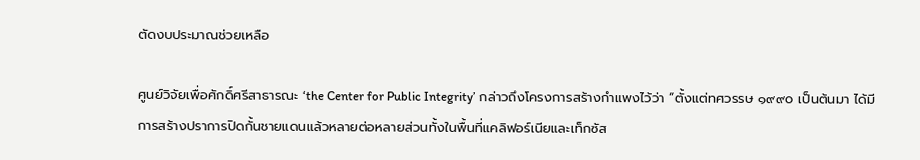ตัดงบประมาณช่วยเหลือ

ศูนย์วิจัยเพื่อศักดิ์ศรีสาธารณะ ‘the Center for Public Integrity’ กล่าวถึงโครงการสร้างกำแพงไว้ว่า “ตั้งแต่ทศวรรษ ๑๙๙๐ เป็นต้นมา ได้มีการสร้างปราการปิดกั้นชายแดนแล้วหลายต่อหลายส่วนทั้งในพื้นที่แคลิฟอร์เนียและเท็กซัส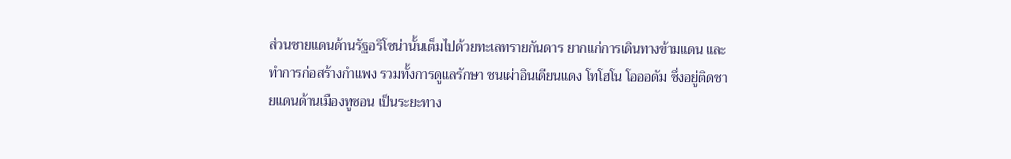ส่วนชายแดนด้านรัฐอริโซน่านั้นเต็มไปด้วยทะเลทรายกันดาร ยากแก่การเดินทางข้ามแดน และทำการก่อสร้างกำแพง รวมทั้งการดูแลรักษา ชนเผ่าอินเดียนแดง โทโฮโน โอออดัม ซึ่งอยู่ติดชายแดนด้านเมืองทูซอน เป็นระยะทาง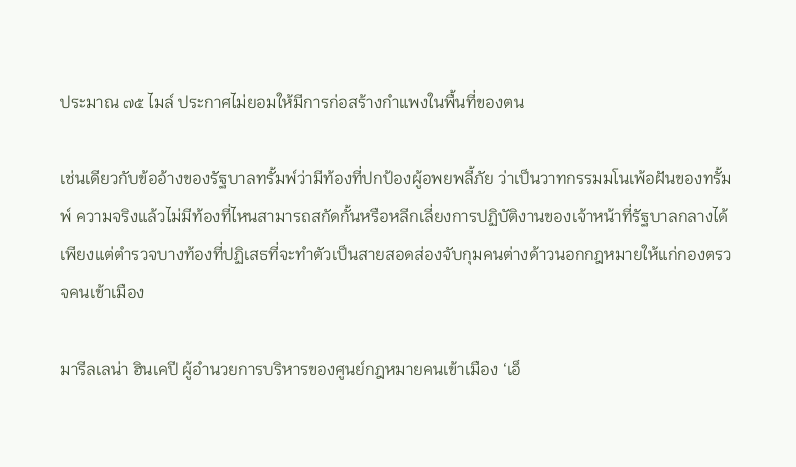ประมาณ ๗๕ ไมล์ ประกาศไม่ยอมให้มีการก่อสร้างกำแพงในพื้นที่ของตน

เช่นเดียวกับข้ออ้างของรัฐบาลทรั้มพ์ว่ามีท้องที่ปกป้องผู้อพยพลี้ภัย ว่าเป็นวาทกรรมมโนเพ้อฝันของทรั้มพ์ ความจริงแล้วไม่มีท้องที่ไหนสามารถสกัดกั้นหรือหลีกเลี่ยงการปฏิบัติงานของเจ้าหน้าที่รัฐบาลกลางได้ เพียงแต่ตำรวจบางท้องที่ปฏิเสธที่จะทำตัวเป็นสายสอดส่องจับกุมคนต่างด้าวนอกกฎหมายให้แก่กองตรวจคนเข้าเมือง

มารีลเลน่า ฮินเคปี ผู้อำนวยการบริหารของศูนย์กฎหมายคนเข้าเมือง ‘เอ็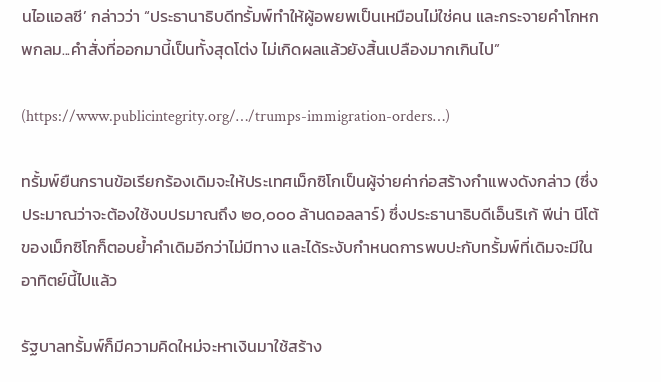นไอแอลซี’ กล่าวว่า “ประธานาธิบดีทรั้มพ์ทำให้ผู้อพยพเป็นเหมือนไม่ใช่คน และกระจายคำโกหกพกลม...คำสั่งที่ออกมานี้เป็นทั้งสุดโต่ง ไม่เกิดผลแล้วยังสิ้นเปลืองมากเกินไป”

(https://www.publicintegrity.org/…/trumps-immigration-orders…)

ทรั้มพ์ยืนกรานข้อเรียกร้องเดิมจะให้ประเทศเม็กซิโกเป็นผู้จ่ายค่าก่อสร้างกำแพงดังกล่าว (ซึ่งประมาณว่าจะต้องใช้งบปรมาณถึง ๒๐,๐๐๐ ล้านดอลลาร์) ซึ่งประธานาธิบดีเอ็นริเก้ พีน่า นีโต้ ของเม็กซิโกก็ตอบย้ำคำเดิมอีกว่าไม่มีทาง และได้ระงับกำหนดการพบปะกับทรั้มพ์ที่เดิมจะมีในอาทิตย์นี้ไปแล้ว

รัฐบาลทรั้มพ์ก็มีความคิดใหม่จะหาเงินมาใช้สร้าง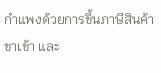กำแพงด้วยการขึ้นภาษีสินค้าขาเข้า และ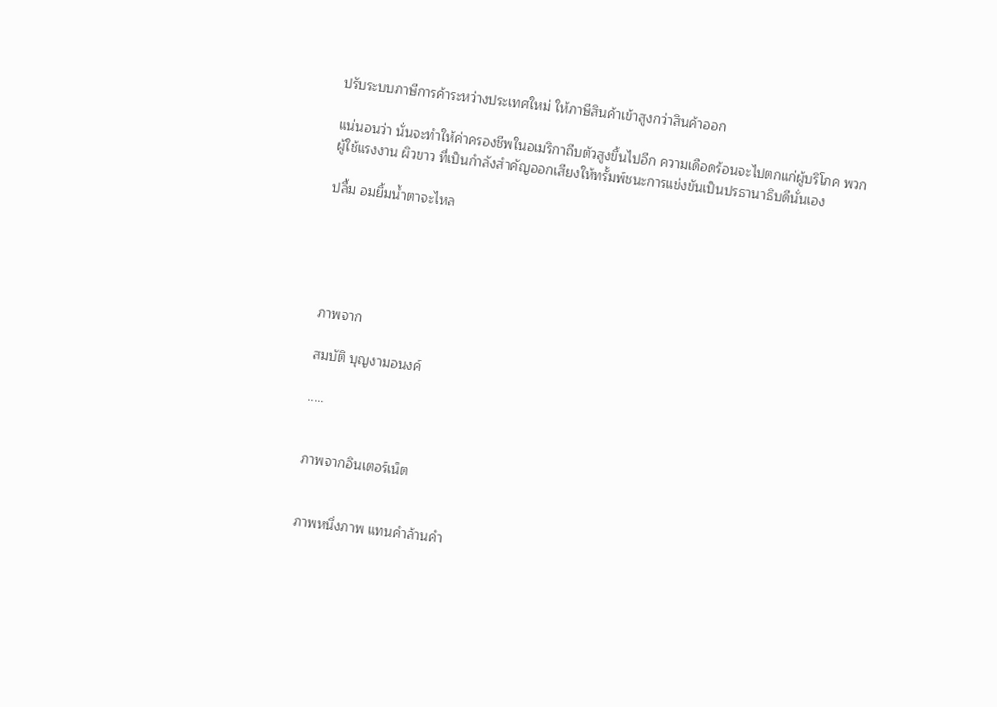ปรับระบบภาษีการค้าระหว่างประเทศใหม่ ให้ภาษีสินค้าเข้าสูงกว่าสินค้าออก

แน่นอนว่า นั่นจะทำให้ค่าครองชีพในอเมริกาถีบตัวสูงขึ้นไปอีก ความเดือดร้อนจะไปตกแก่ผู้บริโภค พวกผู้ใช้แรงงาน ผิวขาว ที่เป็นกำลังสำคัญออกเสียงให้ทรั้มพ์ชนะการแข่งขันเป็นปรธานาธิบดีนั่นเอง

ปลื้ม อมยิ้มน้ำตาจะไหล





ภาพจาก

สมบัติ บุญงามอนงค์

.....


ภาพจากอินเตอร์เน็ต


ภาพหนึ่งภาพ แทนคำล้านคำ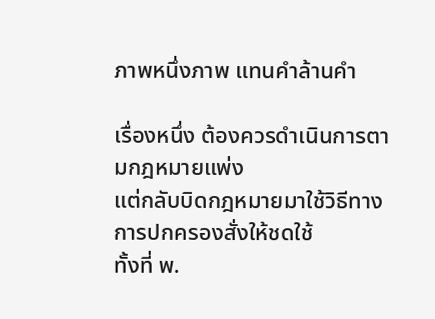ภาพหนึ่งภาพ แทนคำล้านคำ

เรื่องหนึ่ง ต้องควรดำเนินการตามกฎหมายแพ่ง
แต่กลับบิดกฎหมายมาใช้วิธีทางการปกครองสั่งให้ชดใช้
ทั้งที่ พ.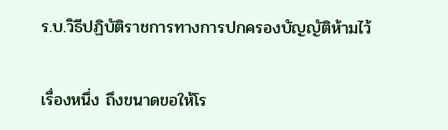ร.บ.วิธีปฏิบัติราชการทางการปกครองบัญญัติห้ามไว้

เรื่องหนึ่ง ถึงขนาดขอให้โร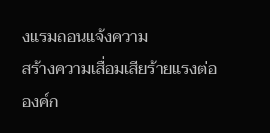งแรมถอนแจ้งความ
สร้างความเสื่อมเสียร้ายแรงต่อองค์ก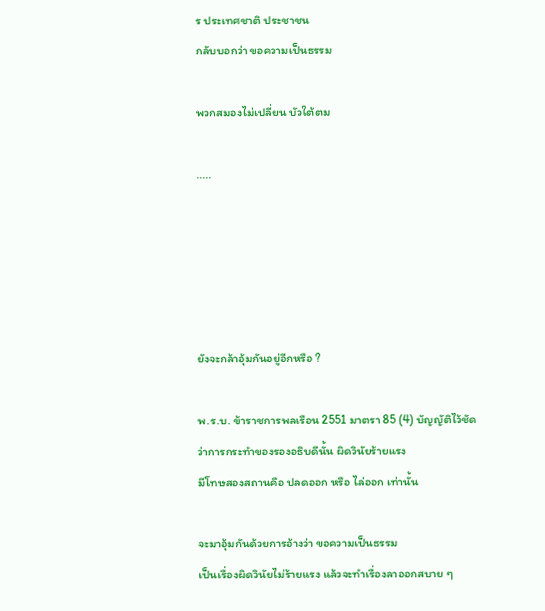ร ประเทศชาติ ประชาชน
กลับบอกว่า ขอความเป็นธรรม

พวกสมองไม่เปลี่ยน บัวใต้ตม

.....





ยังจะกล้าอุ้มกันอยู่อีกหรือ ?

พ.ร.บ. ข้าราชการพลเรือน 2551 มาตรา 85 (4) บัญญัติไว้ชัด
ว่าการกระทำของรองอธิบดีนั้น ผิดวินัยร้ายแรง
มีโทษสองสถานคือ ปลดออก หรือ ไล่ออก เท่านั้น

จะมาอุ้มกันด้วยการอ้างว่า ขอความเป็นธรรม
เป็นเรื่องผิดวินัยไม่ร้ายแรง แล้วจะทำเรื่องลาออกสบาย ๆ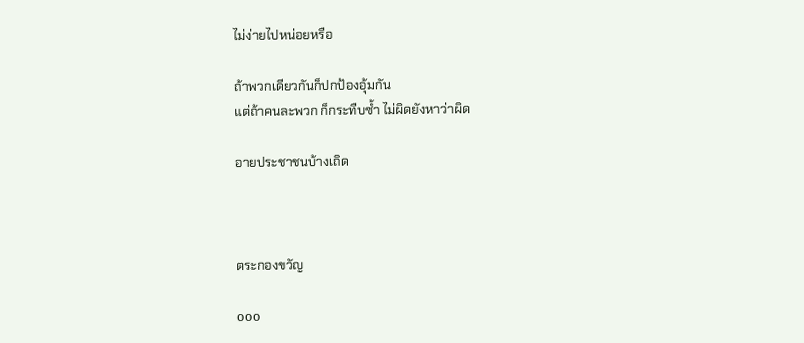ไม่ง่ายไปหน่อยหรือ

ถ้าพวกเดียวกันก็ปกป้องอุ้มกัน
แต่ถ้าคนละพวก ก็กระทืบซ้ำ ไม่ผิดยังหาว่าผิด

อายประชาชนบ้างเถิด



ตระกองขวัญ

ooo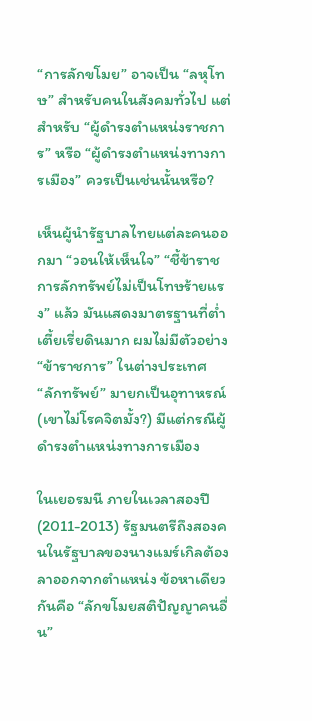“การลักขโมย” อาจเป็น “ลหุโทษ” สำหรับคนในสังคมทั่วไป แต่สำหรับ “ผู้ดำรงตำแหน่งราชการ” หรือ “ผู้ดำรงตำแหน่งทางการเมือง” ควรเป็นเช่นนั้นหรือ?

เห็นผู้นำรัฐบาลไทยแต่ละคนออกมา “วอนให้เห็นใจ” “ชี้ข้าราชการลักทรัพย์ไม่เป็นโทษร้ายแรง” แล้ว มันแสดงมาตรฐานที่ต่ำเตี้ยเรี่ยดินมาก ผมไม่มีตัวอย่าง “ข้าราชการ” ในต่างประเทศ “ลักทรัพย์” มายกเป็นอุทาหรณ์ (เขาไม่โรคจิตมั้ง?) มีแต่กรณีผู้ดำรงตำแหน่งทางการเมือง

ในเยอรมนี ภายในเวลาสองปี (2011-2013) รัฐมนตรีถึงสองคนในรัฐบาลของนางแมร์เกิลต้องลาออกจากตำแหน่ง ข้อหาเดียวกันคือ “ลักขโมยสติปัญญาคนอื่น”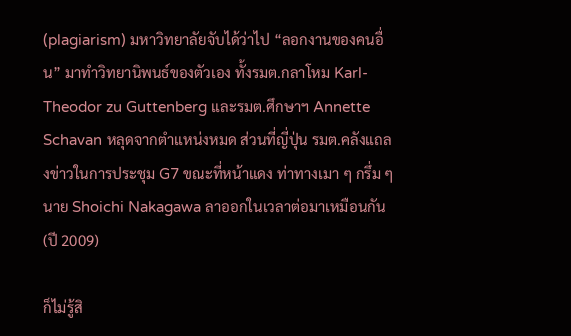(plagiarism) มหาวิทยาลัยจับได้ว่าไป “ลอกงานของคนอื่น” มาทำวิทยานิพนธ์ของตัวเอง ทั้งรมต.กลาโหม Karl-Theodor zu Guttenberg และรมต.ศึกษาฯ Annette Schavan หลุดจากตำแหน่งหมด ส่วนที่ญี่ปุ่น รมต.คลังแถลงข่าวในการประชุม G7 ขณะที่หน้าแดง ท่าทางเมา ๆ กรึ่ม ๆ นาย Shoichi Nakagawa ลาออกในเวลาต่อมาเหมือนกัน (ปี 2009)

ก็ไม่รู้สิ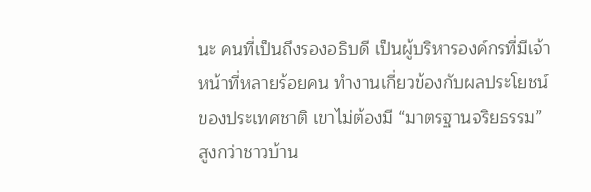นะ คนที่เป็นถึงรองอธิบดี เป็นผู้บริหารองค์กรที่มีเจ้าหน้าที่หลายร้อยคน ทำงานเกี่ยวข้องกับผลประโยชน์ของประเทศชาติ เขาไม่ต้องมี “มาตรฐานจริยธรรม” สูงกว่าชาวบ้าน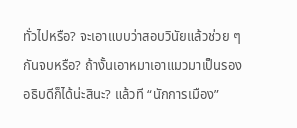ทั่วไปหรือ? จะเอาแบบว่าสอบวินัยแล้วช่วย ๆ กันจบหรือ? ถ้างั้นเอาหมาเอาแมวมาเป็นรองอธิบดีก็ได้น่ะสินะ? แล้วที “นักการเมือง”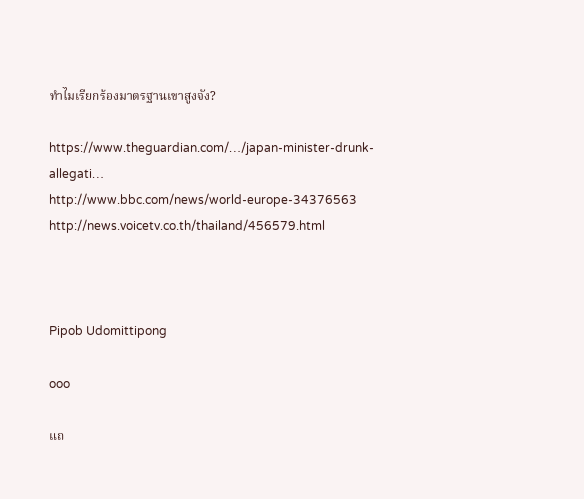ทำไมเรียกร้องมาตรฐานเขาสูงจัง?

https://www.theguardian.com/…/japan-minister-drunk-allegati…
http://www.bbc.com/news/world-europe-34376563
http://news.voicetv.co.th/thailand/456579.html



Pipob Udomittipong

ooo

แถ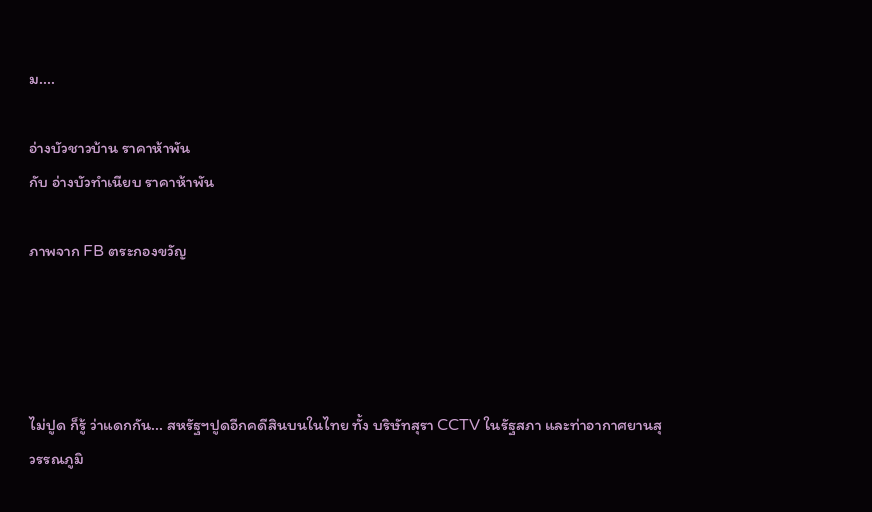ม....

อ่างบัวชาวบ้าน ราคาห้าพัน
กับ อ่างบัวทำเนียบ ราคาห้าพัน

ภาพจาก FB ตระกองขวัญ




ไม่ปูด ก็รู้ ว่าแดกกัน... สหรัฐฯปูดอีกคดีสินบนในไทย ทั้ง บริษัทสุรา CCTV ในรัฐสภา และท่าอากาศยานสุวรรณภูมิ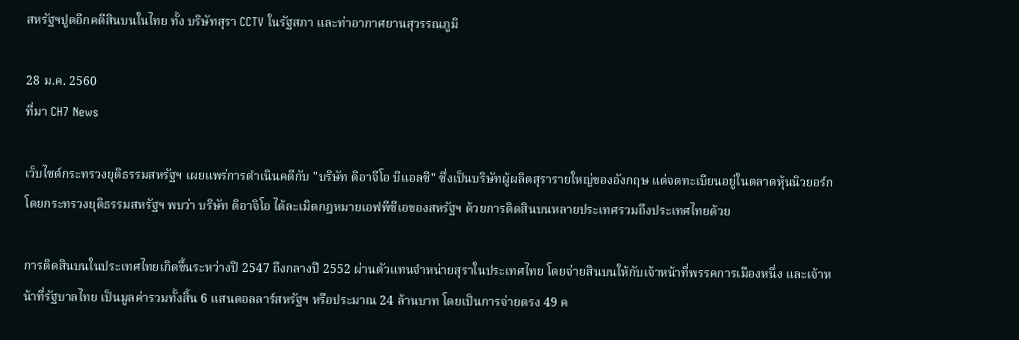สหรัฐฯปูดอีกคดีสินบนในไทย ทั้ง บริษัทสุรา CCTV ในรัฐสภา และท่าอากาศยานสุวรรณภูมิ

28 ม.ค. 2560
ที่มา CH7 News

เว็บไซต์กระทรวงยุติธรรมสหรัฐฯ เผยแพร่การดำเนินคดีกับ "บริษัท ดิอาจีโอ บีแอลซี" ซึ่งเป็นบริษัทผู้ผลิตสุรารายใหญ่ของอังกฤษ แต่จดทะเบียนอยู่ในตลาดหุ้นนิวยอร์ก โดยกระทรวงยุติธรรมสหรัฐฯ พบว่า บริษัท ดิอาจิโอ ได้ละเมิดกฎหมายเอฟพีซีเอของสหรัฐฯ ด้วยการติดสินบนหลายประเทศรวมถึงประเทศไทยด้วย

การติดสินบนในประเทศไทยเกิดขึ้นระหว่างปี 2547 ถึงกลางปี 2552 ผ่านตัวแทนจำหน่ายสุราในประเทศไทย โดยจ่ายสินบนให้กับเจ้าหน้าที่พรรคการเมืองหนึ่ง และเจ้าหน้าที่รัฐบาลไทย เป็นมูลค่ารวมทั้งสิ้น 6 แสนดอลลาร์สหรัฐฯ หรือประมาณ 24 ล้านบาท โดยเป็นการจ่ายตรง 49 ค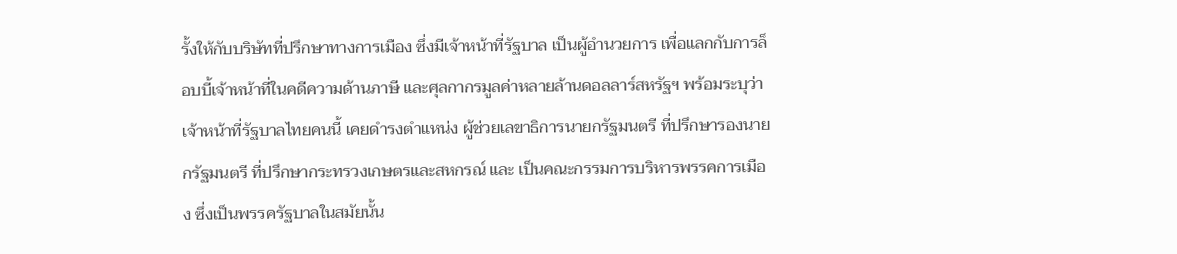รั้งให้กับบริษัทที่ปรึกษาทางการเมือง ซึ่งมีเจ้าหน้าที่รัฐบาล เป็นผู้อำนวยการ เพื่อแลกกับการล็อบบี้เจ้าหน้าที่ในคดีความด้านภาษี และศุลกากรมูลค่าหลายล้านดอลลาร์สหรัฐฯ พร้อมระบุว่า เจ้าหน้าที่รัฐบาลไทยคนนี้ เคยดำรงตำแหน่ง ผู้ช่วยเลขาธิการนายกรัฐมนตรี ที่ปรึกษารองนายกรัฐมนตรี ที่ปรึกษากระทรวงเกษตรและสหกรณ์ และ เป็นคณะกรรมการบริหารพรรคการเมือง ซึ่งเป็นพรรครัฐบาลในสมัยนั้น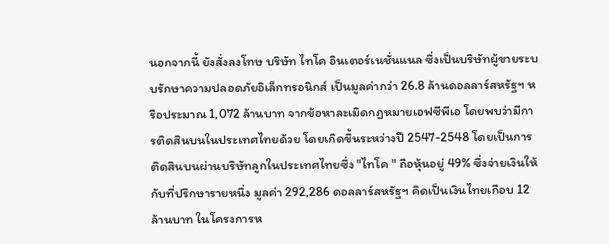นอกจากนี้ ยังสั่งลงโทษ บริษัท ไทโค อินเตอร์เนชั่นแนล ซึ่งเป็นบริษัทผู้ขายระบบรักษาความปลอดภัยอิเล็กทรอนิกส์ เป็นมูลค่ากว่า 26.8 ล้านดอลลาร์สหรัฐฯ หรือประมาณ 1,072 ล้านบาท จากข้อหาละเมิดกฎหมายเอฟซีพีเอ โดยพบว่ามีการติดสินบนในประเทศไทยด้วย โดยเกิดขึ้นระหว่างปี 2547-2548 โดยเป็นการติดสินบนผ่านบริษัทลูกในประเทศไทยซึ่ง "ไทโค " ถือหุ้นอยู่ 49% ซึ่งจ่ายเงินให้กับที่ปรึกษารายหนึ่ง มูลค่า 292,286 ดอลลาร์สหรัฐฯ คิดเป็นเงินไทยเกือบ 12 ล้านบาท ในโครงการห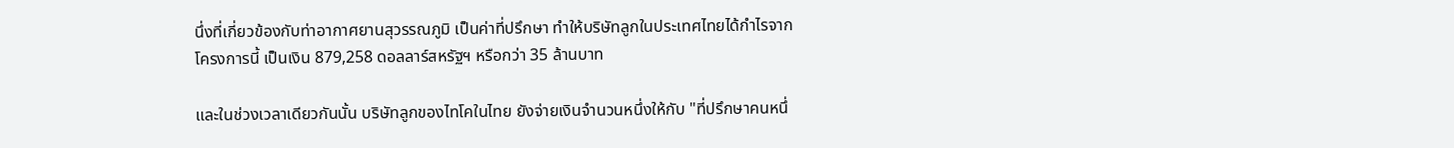นึ่งที่เกี่ยวข้องกับท่าอากาศยานสุวรรณภูมิ เป็นค่าที่ปรึกษา ทำให้บริษัทลูกในประเทศไทยได้กำไรจากโครงการนี้ เป็นเงิน 879,258 ดอลลาร์สหรัฐฯ หรือกว่า 35 ล้านบาท

และในช่วงเวลาเดียวกันนั้น บริษัทลูกของไทโคในไทย ยังจ่ายเงินจำนวนหนึ่งให้กับ "ที่ปรึกษาคนหนึ่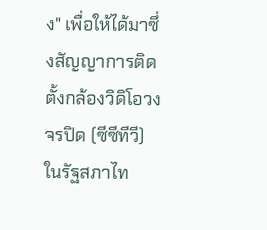ง" เพื่อให้ได้มาซึ่งสัญญาการติดตั้งกล้องวิดิโอวงจรปิด (ซีซีทีวี) ในรัฐสภาไท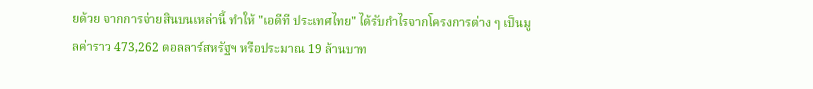ยด้วย จากการจ่ายสินบนเหล่านี้ ทำให้ "เอดีที ประเทศไทย" ได้รับกำไรจากโครงการต่าง ๆ เป็นมูลค่าราว 473,262 ดอลลาร์สหรัฐฯ หรือประมาณ 19 ล้านบาท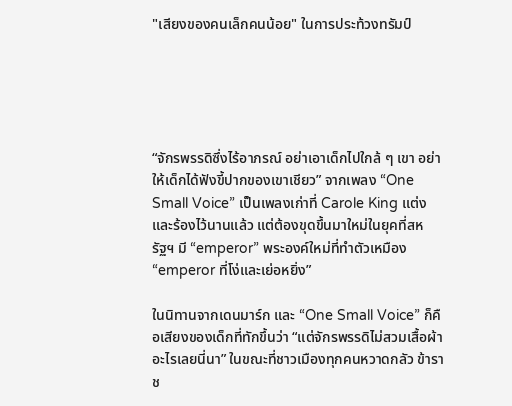"เสียงของคนเล็กคนน้อย" ในการประท้วงทรัมป์





“จักรพรรดิซึ่งไร้อาภรณ์ อย่าเอาเด็กไปใกล้ ๆ เขา อย่าให้เด็กได้ฟังขี้ปากของเขาเชียว” จากเพลง “One Small Voice” เป็นเพลงเก่าที่ Carole King แต่งและร้องไว้นานแล้ว แต่ต้องขุดขึ้นมาใหม่ในยุคที่สหรัฐฯ มี “emperor” พระองค์ใหม่ที่ทำตัวเหมือง “emperor ที่โง่และเย่อหยิ่ง”

ในนิทานจากเดนมาร์ก และ “One Small Voice” ก็คือเสียงของเด็กที่ทักขึ้นว่า “แต่จักรพรรดิไม่สวมเสื้อผ้าอะไรเลยนี่นา” ในขณะที่ชาวเมืองทุกคนหวาดกลัว ข้าราช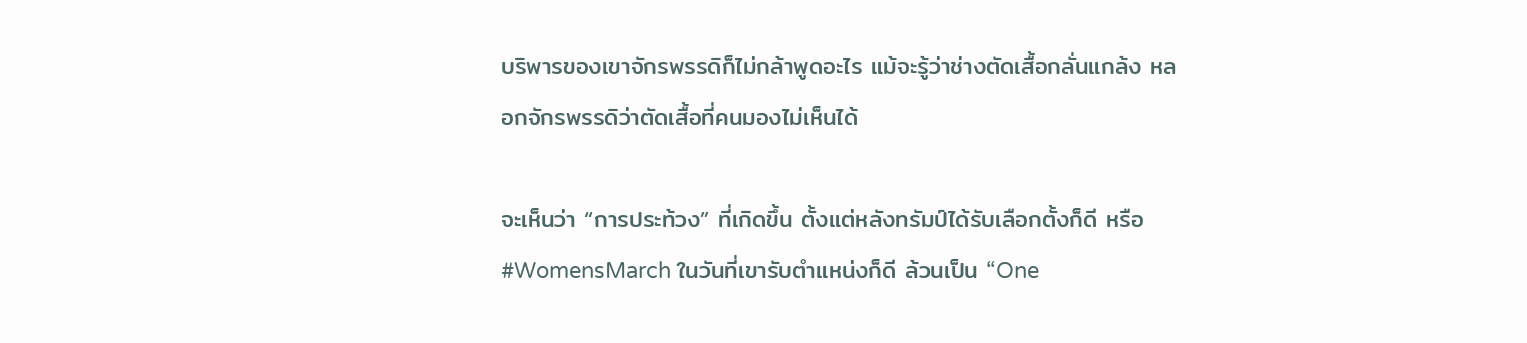บริพารของเขาจักรพรรดิก็ไม่กล้าพูดอะไร แม้จะรู้ว่าช่างตัดเสื้อกลั่นแกล้ง หลอกจักรพรรดิว่าตัดเสื้อที่คนมองไม่เห็นได้

จะเห็นว่า “การประท้วง” ที่เกิดขึ้น ตั้งแต่หลังทรัมป์ได้รับเลือกตั้งก็ดี หรือ #WomensMarch ในวันที่เขารับตำแหน่งก็ดี ล้วนเป็น “One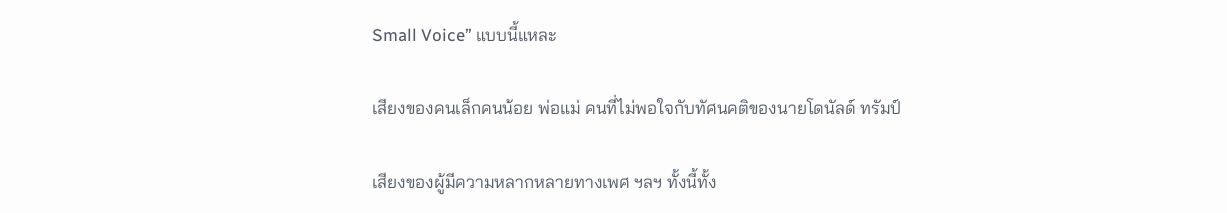Small Voice” แบบนี้แหละ

เสียงของคนเล็กคนน้อย พ่อแม่ คนที่ไม่พอใจกับทัศนคติของนายโดนัลด์ ทรัมป์

เสียงของผู้มีความหลากหลายทางเพศ ฯลฯ ทั้งนี้ทั้ง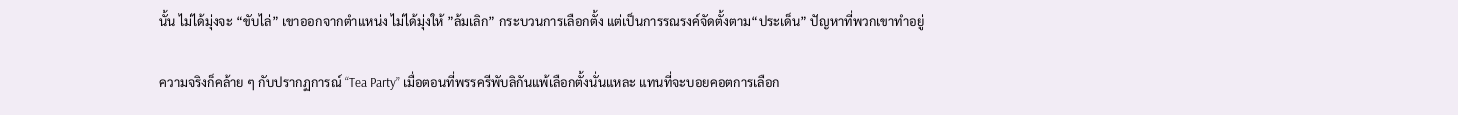นั้น ไม่ได้มุ่งจะ “ขับไล่” เขาออกจากตำแหน่ง ไม่ได้มุ่งให้ ”ล้มเลิก” กระบวนการเลือกตั้ง แต่เป็นการรณรงค์จัดตั้งตาม“ประเด็น” ปัญหาที่พวกเขาทำอยู่

ความจริงก็คล้าย ๆ กับปรากฏการณ์ “Tea Party” เมื่อตอนที่พรรครีพับลิกันแพ้เลือกตั้งนั่นแหละ แทนที่จะบอยคอตการเลือก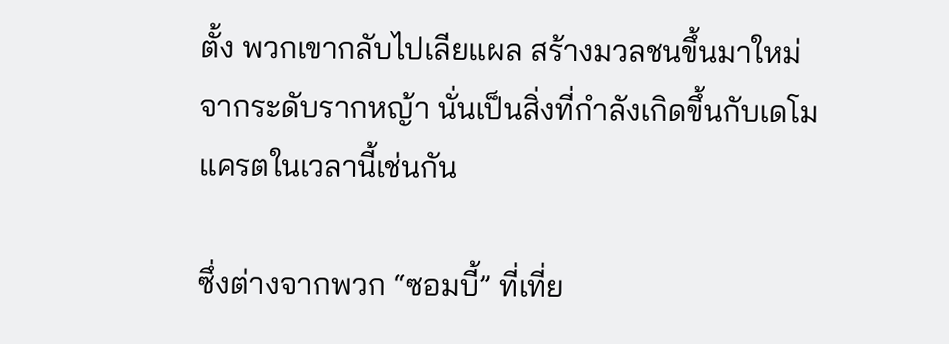ตั้ง พวกเขากลับไปเลียแผล สร้างมวลชนขึ้นมาใหม่จากระดับรากหญ้า นั่นเป็นสิ่งที่กำลังเกิดขึ้นกับเดโมแครตในเวลานี้เช่นกัน

ซึ่งต่างจากพวก “ซอมบี้” ที่เที่ย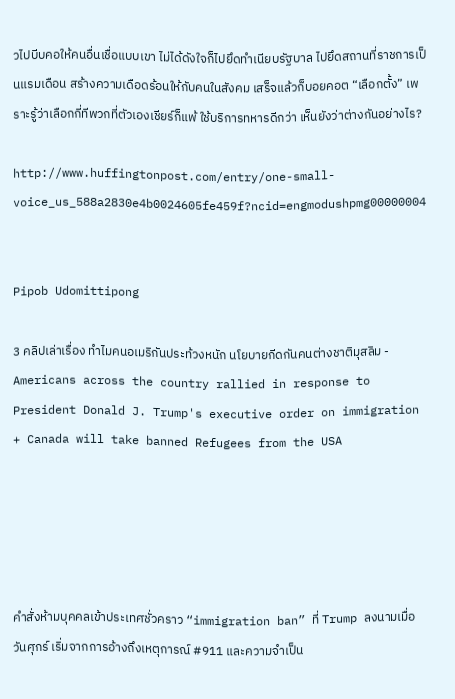วไปบีบคอให้คนอื่นเชื่อแบบเขา ไม่ได้ดังใจก็ไปยึดทำเนียบรัฐบาล ไปยึดสถานที่ราชการเป็นแรมเดือน สร้างความเดือดร้อนให้กับคนในสังคม เสร็จแล้วก็บอยคอต “เลือกตั้ง” เพราะรู้ว่าเลือกกี่ทีพวกที่ตัวเองเชียร์ก็แพ้ ใช้บริการทหารดีกว่า เห็นยังว่าต่างกันอย่างไร?

http://www.huffingtonpost.com/entry/one-small-voice_us_588a2830e4b0024605fe459f?ncid=engmodushpmg00000004


Pipob Udomittipong

3 คลิปเล่าเรื่อง ทำไมคนอเมริกันประท้วงหนัก นโยบายกีดกันคนต่างชาติมุสลิม - Americans across the country rallied in response to President Donald J. Trump's executive order on immigration + Canada will take banned Refugees from the USA





คำสั่งห้ามบุคคลเข้าประเทศชั่วคราว “immigration ban” ที่ Trump ลงนามเมื่อวันศุกร์ เริ่มจากการอ้างถึงเหตุการณ์ #911 และความจำเป็น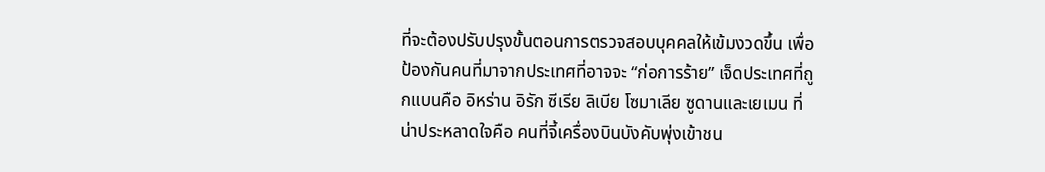ที่จะต้องปรับปรุงขั้นตอนการตรวจสอบบุคคลให้เข้มงวดขึ้น เพื่อป้องกันคนที่มาจากประเทศที่อาจจะ “ก่อการร้าย” เจ็ดประเทศที่ถูกแบนคือ อิหร่าน อิรัก ซีเรีย ลิเบีย โซมาเลีย ซูดานและเยเมน ที่น่าประหลาดใจคือ คนที่จี้เครื่องบินบังคับพุ่งเข้าชน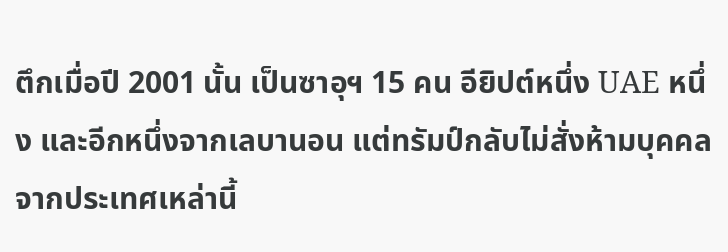ตึกเมื่อปี 2001 นั้น เป็นซาอุฯ 15 คน อียิปต์หนึ่ง UAE หนึ่ง และอีกหนึ่งจากเลบานอน แต่ทรัมป์กลับไม่สั่งห้ามบุคคลจากประเทศเหล่านี้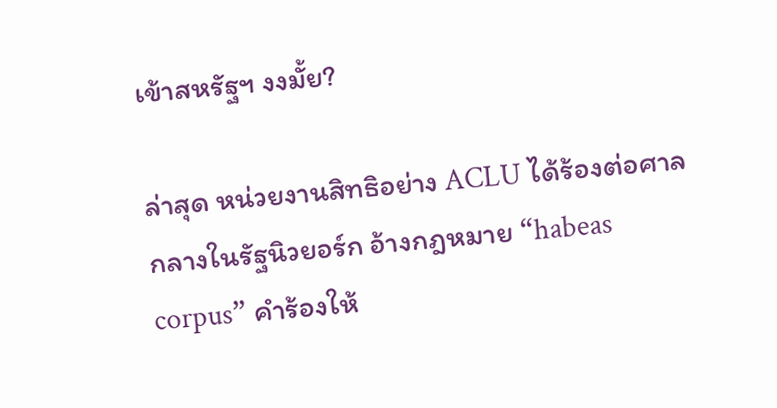เข้าสหรัฐฯ งงมั้ย?

ล่าสุด หน่วยงานสิทธิอย่าง ACLU ได้ร้องต่อศาลกลางในรัฐนิวยอร์ก อ้างกฎหมาย “habeas corpus” คำร้องให้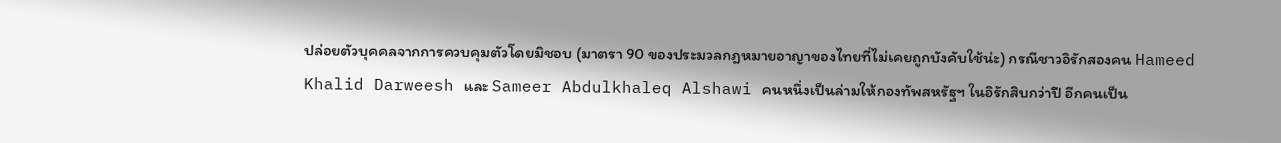ปล่อยตัวบุคคลจากการควบคุมตัวโดยมิชอบ (มาตรา 90 ของประมวลกฎหมายอาญาของไทยที่ไม่เคยถูกบังคับใช้น่ะ) กรณีชาวอิรักสองคน Hameed Khalid Darweesh และ Sameer Abdulkhaleq Alshawi คนหนึ่งเป็นล่ามให้กองทัพสหรัฐฯ ในอิรักสิบกว่าปี อีกคนเป็น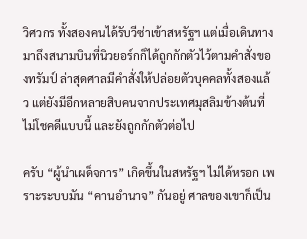วิศวกร ทั้งสองคนได้รับวีซ่าเข้าสหรัฐฯ แต่เมื่อเดินทางมาถึงสนามบินที่นิวยอร์กก็ได้ถูกกักตัวไว้ตามคำสั่งของทรัมป์ ล่าสุดศาลมีคำสั่งให้ปล่อยตัวบุคคลทั้งสองแล้ว แต่ยังมีอีกหลายสิบคนจากประเทศมุสลิมข้างต้นที่ไม่โชคดีแบบนี้ และยังถูกกักตัวต่อไป

ครับ “ผู้นำเผด็จการ” เกิดขึ้นในสหรัฐฯ ไม่ได้หรอก เพราะระบบมัน “คานอำนาจ” กันอยู่ ศาลของเขาก็เป็น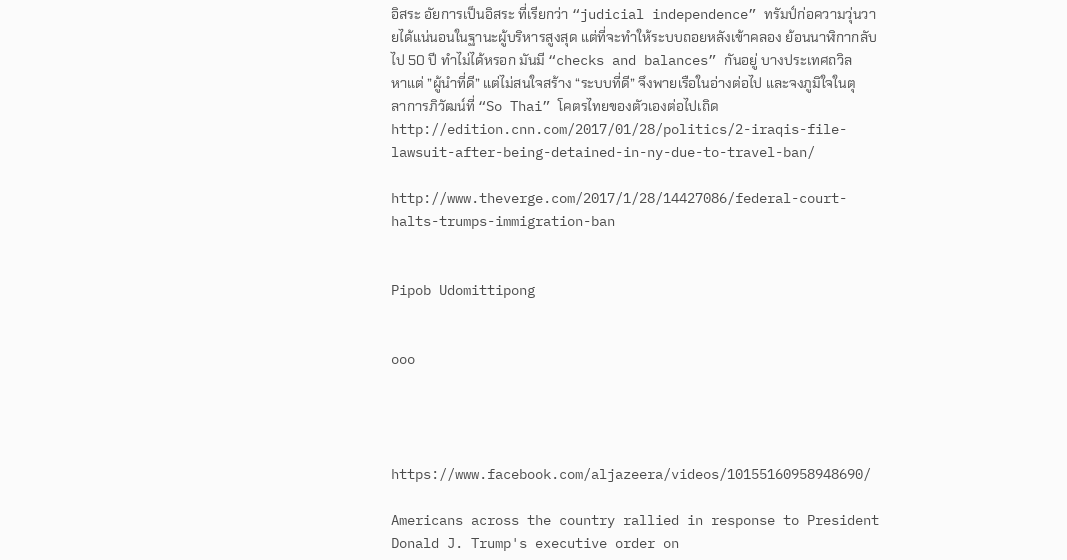อิสระ อัยการเป็นอิสระ ที่เรียกว่า “judicial independence” ทรัมป์ก่อความวุ่นวายได้แน่นอนในฐานะผู้บริหารสูงสุด แต่ที่จะทำให้ระบบถอยหลังเข้าคลอง ย้อนนาฬิกากลับไป 50 ปี ทำไม่ได้หรอก มันมี “checks and balances” กันอยู่ บางประเทศถวิลหาแต่ ”ผู้นำที่ดี” แต่ไม่สนใจสร้าง “ระบบที่ดี” จึงพายเรือในอ่างต่อไป และจงภูมิใจในตุลาการภิวัฒน์ที่ “So Thai” โคตรไทยของตัวเองต่อไปเถิด
http://edition.cnn.com/2017/01/28/politics/2-iraqis-file-lawsuit-after-being-detained-in-ny-due-to-travel-ban/

http://www.theverge.com/2017/1/28/14427086/federal-court-halts-trumps-immigration-ban


Pipob Udomittipong


ooo




https://www.facebook.com/aljazeera/videos/10155160958948690/

Americans across the country rallied in response to President Donald J. Trump's executive order on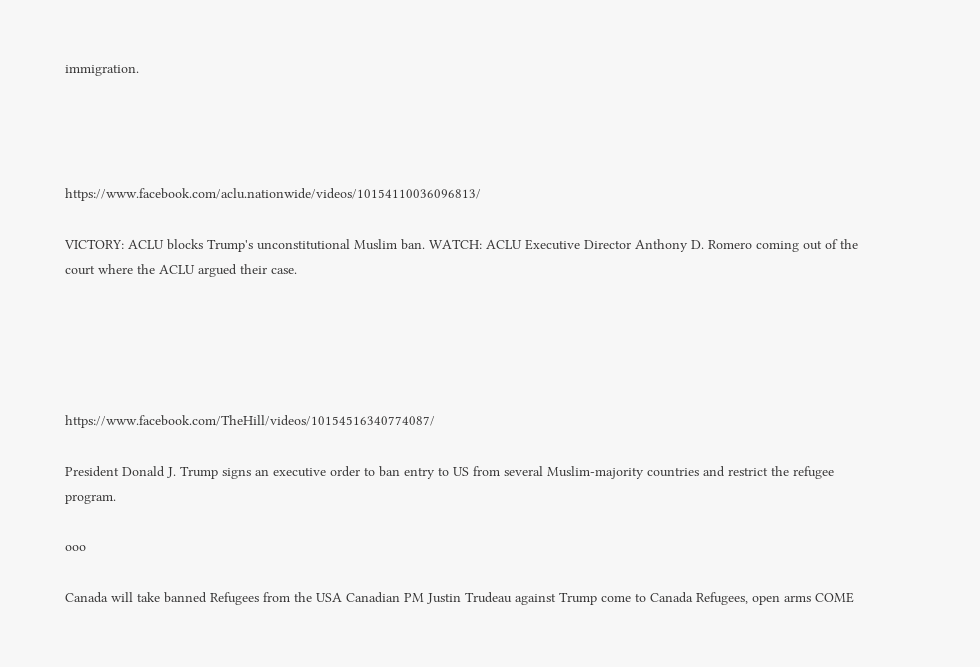immigration.




https://www.facebook.com/aclu.nationwide/videos/10154110036096813/

VICTORY: ACLU blocks Trump's unconstitutional Muslim ban. WATCH: ACLU Executive Director Anthony D. Romero coming out of the court where the ACLU argued their case.





https://www.facebook.com/TheHill/videos/10154516340774087/

President Donald J. Trump signs an executive order to ban entry to US from several Muslim-majority countries and restrict the refugee program.

ooo

Canada will take banned Refugees from the USA Canadian PM Justin Trudeau against Trump come to Canada Refugees, open arms COME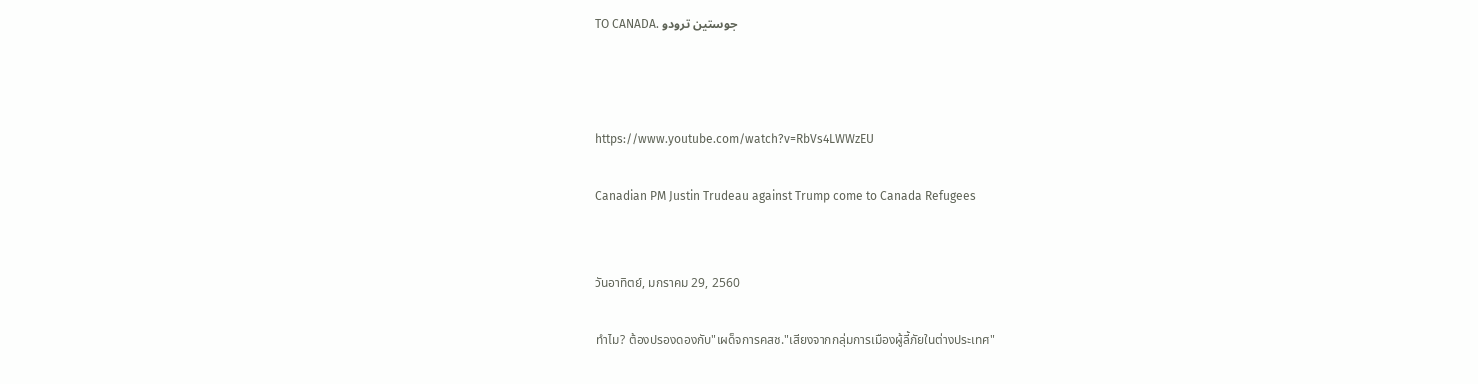TO CANADA. جوستين ترودو



https://www.youtube.com/watch?v=RbVs4LWWzEU

Canadian PM Justin Trudeau against Trump come to Canada Refugees


วันอาทิตย์, มกราคม 29, 2560

ทำไม? ต้องปรองดองกับ"เผด็จการคสช."เสียงจากกลุ่มการเมืองผู้ลี้ภัยในต่างประเทศ"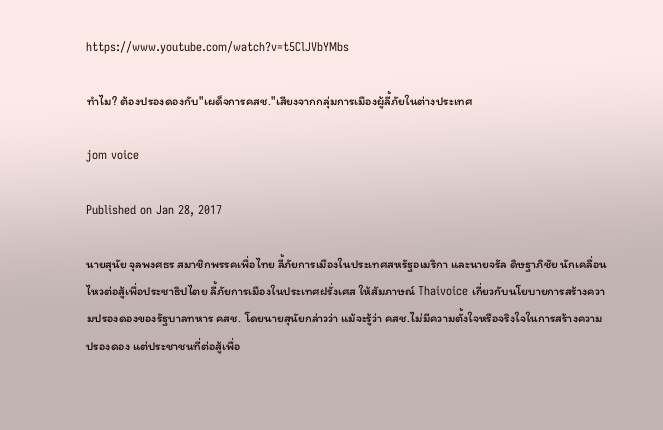https://www.youtube.com/watch?v=t5ClJVbYMbs

ทำไม? ต้องปรองดองกับ"เผด็จการคสช."เสียงจากกลุ่มการเมืองผู้ลี้ภัยในต่างประเทศ

jom voice

Published on Jan 28, 2017

นายสุนัย จุลพงศธร สมาชิกพรรคเพื่อไทย ลี้ภัยการเมืองในประเทศสหรัฐอเมริกา และนายจรัล ดิษฐาภิชัย นักเคลื่อนไหวต่อสู้เพื่อประชาธิปไตย ลี้ภัยการเมืองในประเทศฝรั่งเศส ให้สัมภาษณ์ Thaivoice เกี่ยวกับนโยบายการสร้างความปรองดองของรัฐบาลทหาร คสช. โดยนายสุนัยกล่าวว่า แม้จะรู้ว่า คสช.ไม่มีความตั้งใจหรือจริงใจในการสร้างความปรองดอง แต่ประชาชนที่ต่อสู้เพื่อ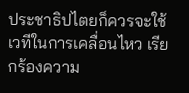ประชาธิปไตยก็ควรจะใช้เวทีในการเคลื่อนไหว เรียกร้องความ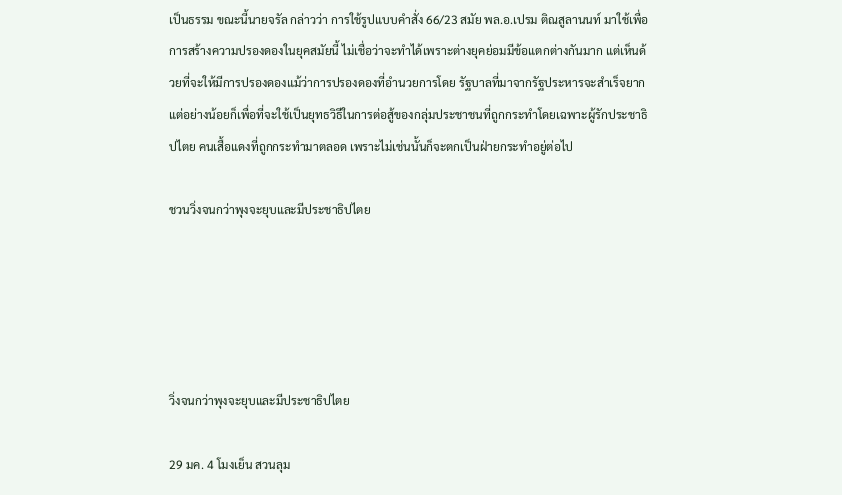เป็นธรรม ขณะนี้นายจรัล กล่าวว่า การใช้รูปแบบคำสั่ง 66/23 สมัย พล.อ.เปรม ติณสูลานนท์ มาใช้เพื่อการสร้างความปรองดองในยุคสมัยนี้ ไม่เชื่อว่าจะทำได้เพราะต่างยุคย่อมมีข้อแตกต่างกันมาก แต่เห็นด้วยที่จะให้มีการปรองดองแม้ว่าการปรองดองที่อำนวยการโดย รัฐบาลที่มาจากรัฐประหารจะสำเร็จยาก แต่อย่างน้อยก็เพื่อที่จะใช้เป็นยุทธวิธีในการต่อสู้ของกลุ่มประชาชนที่ถูกกระทำโดยเฉพาะผู้รักประชาธิปไตย คนเสื้อแดงที่ถูกกระทำมาตลอด เพราะไม่เช่นนั้นก็จะตกเป็นฝ่ายกระทำอยู่ต่อไป

ชวนวิ่งจนกว่าพุงจะยุบและมีประชาธิปไตย





วิ่งจนกว่าพุงจะยุบและมีประชาธิปไตย

29 มค. 4 โมงเย็น สวนลุม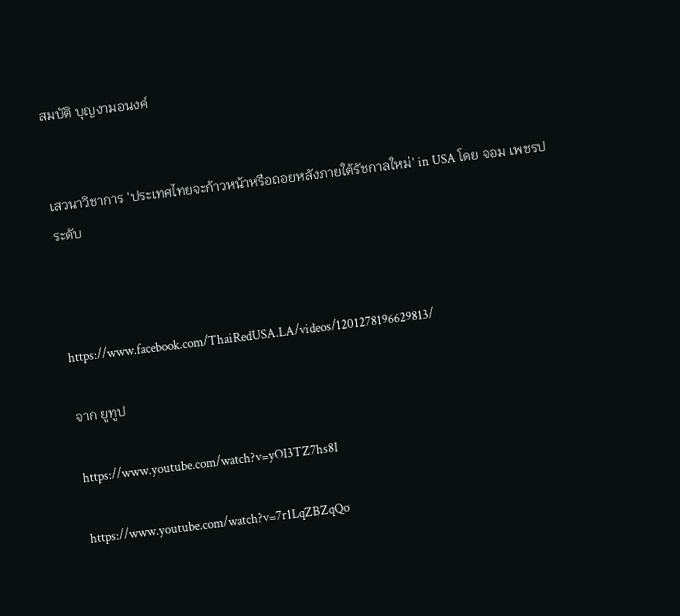สมบัติ บุญงามอนงค์


เสวนาวิชาการ 'ประเทศไทยจะก้าวหน้าหรือถอยหลังภายใต้รัชกาลใหม่' in USA โดย จอม เพชรประดับ



https://www.facebook.com/ThaiRedUSA.LA/videos/1201278196629813/

จาก ยูทูป

https://www.youtube.com/watch?v=yOI3TZ7hs8I

https://www.youtube.com/watch?v=7r1LqZBZqQo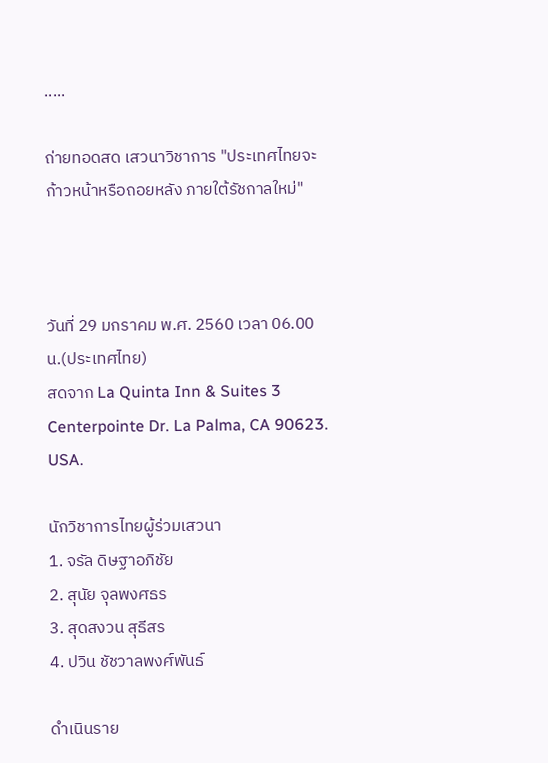.....

ถ่ายทอดสด เสวนาวิชาการ "ประเทศไทยจะก้าวหน้าหรือถอยหลัง ภายใต้รัชกาลใหม่"



วันที่ 29 มกราคม พ.ศ. 2560 เวลา 06.00 น.(ประเทศไทย)
สดจาก La Quinta Inn & Suites 3 Centerpointe Dr. La Palma, CA 90623. USA.

นักวิชาการไทยผู้ร่วมเสวนา
1. จรัล ดิษฐาอภิชัย
2. สุนัย จุลพงศธร
3. สุดสงวน สุธีสร
4. ปวิน ชัชวาลพงศ์พันธ์

ดำเนินราย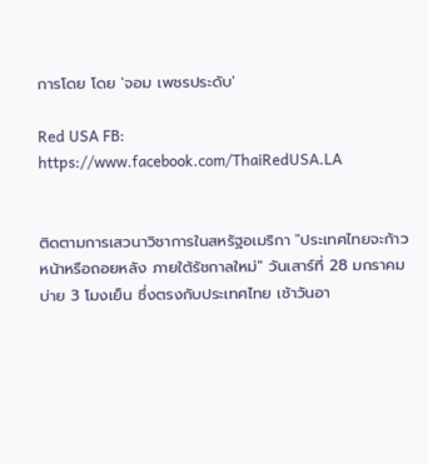การโดย โดย 'จอม เพชรประดับ'

Red USA FB: https://www.facebook.com/ThaiRedUSA.LA


ติดตามการเสวนาวิชาการในสหรัฐอเมริกา "ประเทศไทยจะก้าวหน้าหรือถอยหลัง ภายใต้รัชกาลใหม่" วันเสาร์ที่ 28 มกราคม บ่าย 3 โมงเย็น ซึ่งตรงกับประเทศไทย เช้าวันอา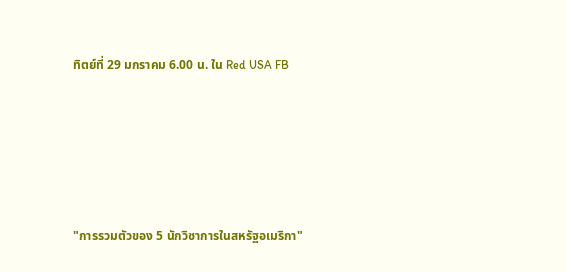ทิตย์ที่ 29 มกราคม 6.00 น. ใน Red USA FB





"การรวมตัวของ 5 นักวิชาการในสหรัฐอเมริกา"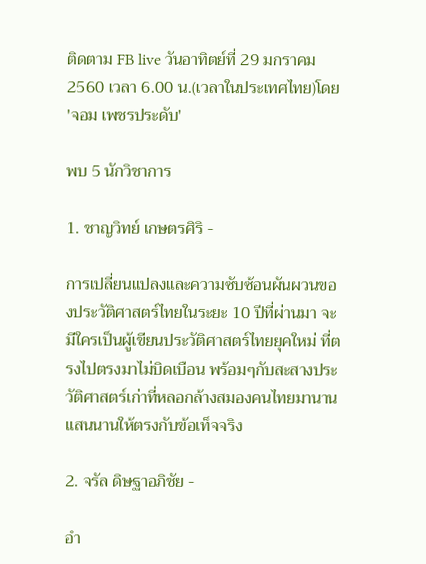ติดตาม FB live วันอาทิตย์ที่ 29 มกราคม 2560 เวลา 6.00 น.(เวลาในประเทศไทย)โดย 'จอม เพชรประดับ'

พบ 5 นักวิชาการ

1. ชาญวิทย์ เกษตรศิริ -

การเปลี่ยนแปลงและความซับซ้อนผันผวนของประวัติศาสตร์ไทยในระยะ 10 ปีที่ผ่านมา จะมีใครเป็นผู้เขียนประวัติศาสตร์ไทยยุคใหม่ ที่ตรงไปตรงมาไม่บิดเบือน พร้อมๆกับสะสางประวัติศาสตร์เก่าที่หลอกล้างสมองคนไทยมานานแสนนานให้ตรงกับข้อเท็จจริง

2. จรัล ดิษฐาอภิชัย -

อำ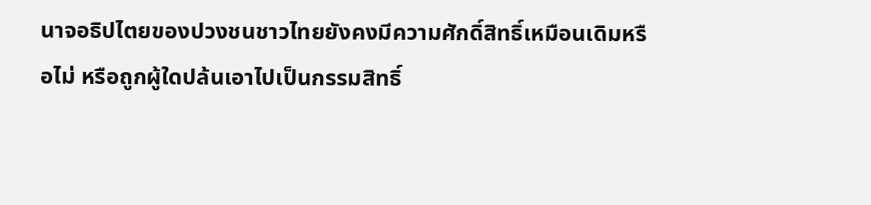นาจอธิปไตยของปวงชนชาวไทยยังคงมีความศักดิ์สิทธิ์เหมือนเดิมหรือไม่ หรือถูกผู้ใดปล้นเอาไปเป็นกรรมสิทธิ์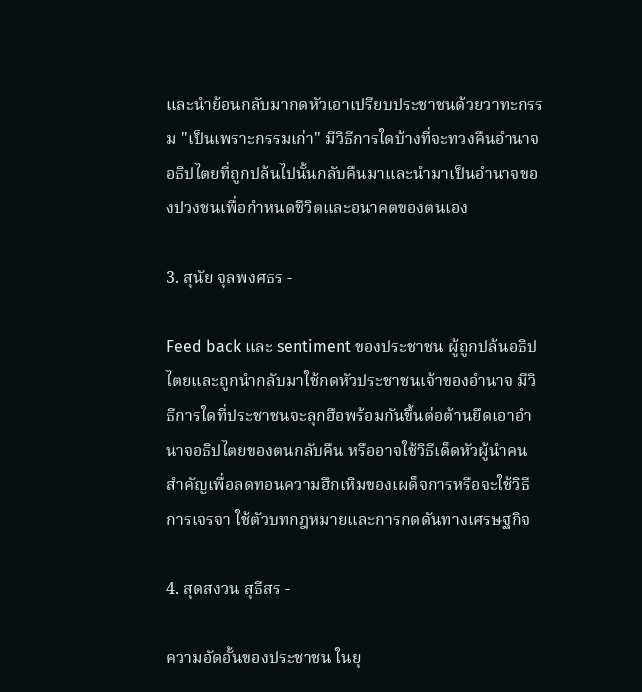และนำย้อนกลับมากดหัวเอาเปรียบประชาชนด้วยวาทะกรรม "เป็นเพราะกรรมเก่า" มีวิธีการใดบ้างที่จะทวงคืนอำนาจอธิปไตยที่ถูกปล้นไปนั้นกลับคืนมาและนำมาเป็นอำนาจของปวงชนเพื่อกำหนดชีวิตและอนาคตของตนเอง

3. สุนัย จุลพงศธร -

Feed back และ sentiment ของประชาชน ผู้ถูกปล้นอธิปไตยและถูกนำกลับมาใช้กดหัวประชาชนเจ้าของอำนาจ มีวิธีการใดที่ประชาชนจะลุกฮือพร้อมกันขึ้นต่อต้านยึดเอาอำนาจอธิปไตยของตนกลับคืน หรืออาจใช้วิธีเด็ดหัวผู้นำคนสำคัญเพื่อลดทอนความฮึกเหิมของเผด็จการหรือจะใช้วิธีการเจรจา ใช้ตัวบทกฎหมายและการกดดันทางเศรษฐกิจ

4. สุดสงวน สุธีสร -

ความอัดอั้นของประชาชน ในยุ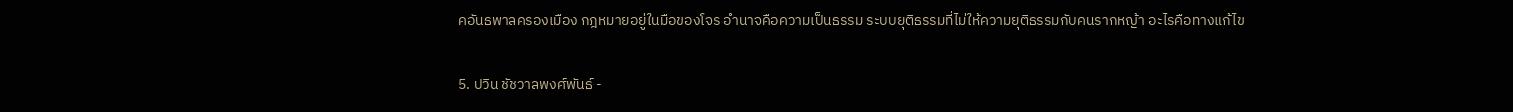คอันธพาลครองเมือง กฎหมายอยู่ในมือของโจร อำนาจคือความเป็นธรรม ระบบยุติธรรมที่ไม่ให้ความยุติธรรมกับคนรากหญ้า อะไรคือทางแก้ไข

5. ปวิน ชัชวาลพงศ์พันธ์ -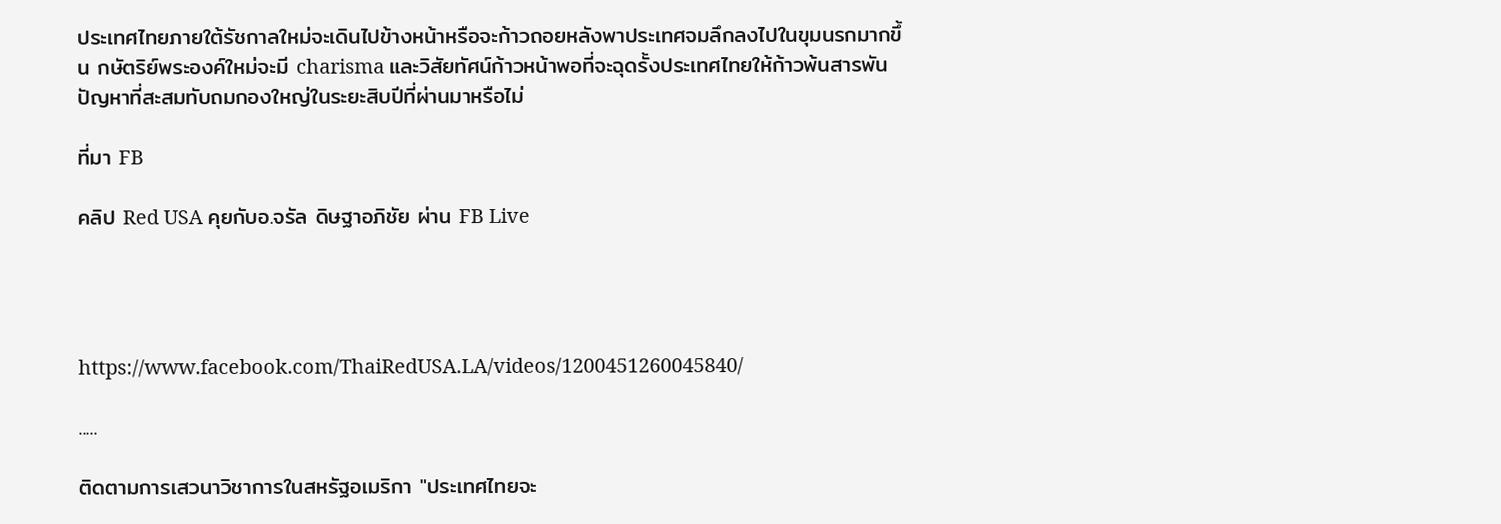ประเทศไทยภายใต้รัชกาลใหม่จะเดินไปข้างหน้าหรือจะก้าวถอยหลังพาประเทศจมลึกลงไปในขุมนรกมากขึ้น กษัตริย์พระองค์ใหม่จะมี charisma และวิสัยทัศน์ก้าวหน้าพอที่จะฉุดรั้งประเทศไทยให้ก้าวพ้นสารพันปัญหาที่สะสมทับถมกองใหญ่ในระยะสิบปีที่ผ่านมาหรือไม่

ที่มา FB

คลิป Red USA คุยกับอ.จรัล ดิษฐาอภิชัย ผ่าน FB Live




https://www.facebook.com/ThaiRedUSA.LA/videos/1200451260045840/

.....

ติดตามการเสวนาวิชาการในสหรัฐอเมริกา "ประเทศไทยจะ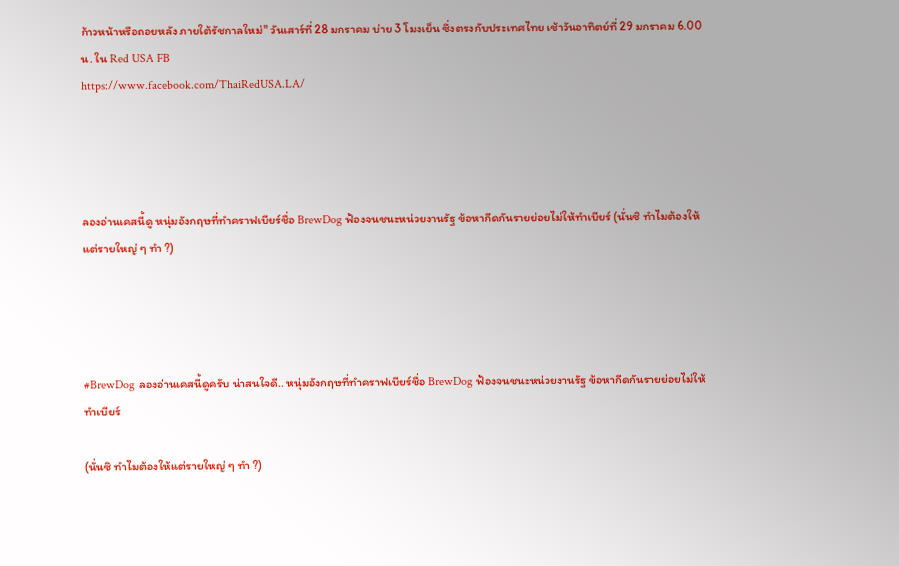ก้าวหน้าหรือถอยหลัง ภายใต้รัชกาลใหม่" วันเสาร์ที่ 28 มกราคม บ่าย 3 โมงเย็น ซึ่งตรงกับประเทศไทย เช้าวันอาทิตย์ที่ 29 มกราคม 6.00 น. ใน Red USA FB
https://www.facebook.com/ThaiRedUSA.LA/




ลองอ่านเคสนี้ดู หนุ่มอังกฤษที่ทำคราฟเบียร์ชื่อ BrewDog ฟ้องจนชนะหน่วยงานรัฐ ข้อหากีดกันรายย่อยไม่ให้ทำเบียร์ (นั่นซิ ทำไมต้องให้แต่รายใหญ่ ๆ ทำ ?)




#BrewDog ลองอ่านเคสนี้ดูครับ น่าสนใจดี.. หนุ่มอังกฤษที่ทำคราฟเบียร์ชื่อ BrewDog ฟ้องจนชนะหน่วยงานรัฐ ข้อหากีดกันรายย่อยไม่ให้ทำเบียร์

(นั่นซิ ทำไมต้องให้แต่รายใหญ่ ๆ ทำ ?)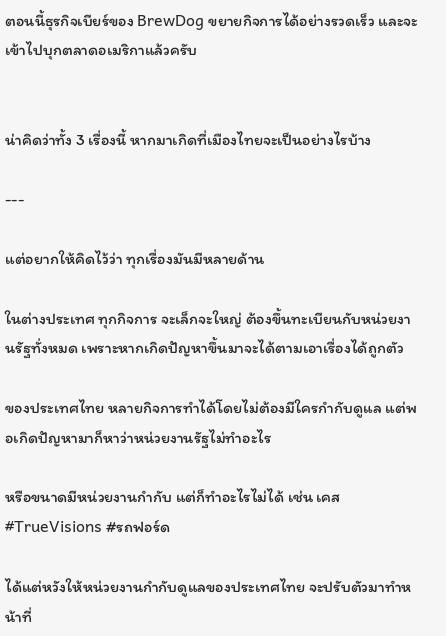ตอนนี้ธุรกิจเบียร์ของ BrewDog ขยายกิจการได้อย่างรวดเร็ว และจะเข้าไปบุกตลาดอเมริกาแล้วครับ


น่าคิดว่าทั้ง 3 เรื่องนี้ หากมาเกิดที่เมืองไทยจะเป็นอย่างไรบ้าง

---

แต่อยากให้คิดไว้ว่า ทุกเรื่องมันมีหลายด้าน

ในต่างประเทศ ทุกกิจการ จะเล็กจะใหญ่ ต้องขึ้นทะเบียนกับหน่วยงานรัฐทั่งหมด เพราะหากเกิดปัญหาขึ้นมาจะได้ตามเอาเรื่องได้ถูกตัว

ของประเทศไทย หลายกิจการทำได้โดยไม่ต้องมีใครกำกับดูแล แต่พอเกิดปัญหามาก็หาว่าหน่วยงานรัฐไม่ทำอะไร

หรือขนาดมีหน่วยงานกำกับ แต่ก็ทำอะไรไม่ได้ เช่น เคส #TrueVisions #รถฟอร์ด

ได้แต่หวังให้หน่วยงานกำกับดูแลของประเทศไทย จะปรับตัวมาทำหน้าที่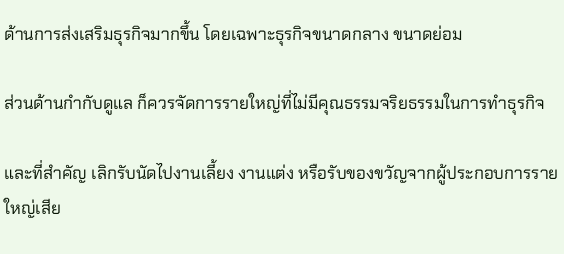ด้านการส่งเสริมธุรกิจมากขึ้น โดยเฉพาะธุรกิจขนาดกลาง ขนาดย่อม

ส่วนด้านกำกับดูแล ก็ควรจัดการรายใหญ่ที่ไม่มีคุณธรรมจริยธรรมในการทำธุรกิจ

และที่สำคัญ เลิกรับนัดไปงานเลี้ยง งานแต่ง หรือรับของขวัญจากผู้ประกอบการรายใหญ่เสีย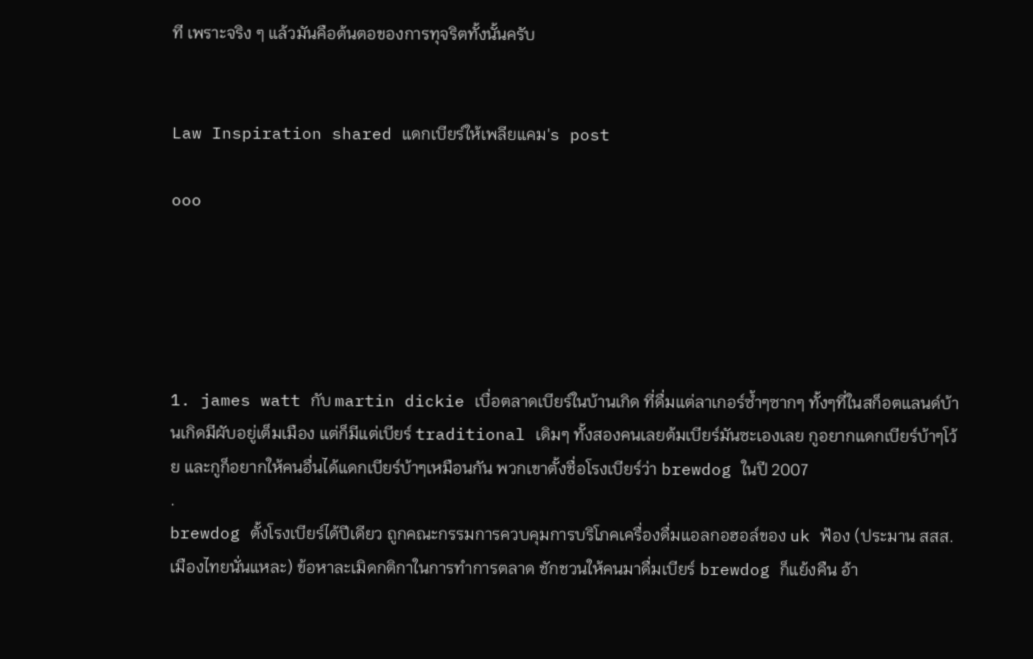ที เพราะจริง ๆ แล้วมันคือต้นตอของการทุจริตทั้งนั้นครับ


Law Inspiration shared แดกเบียร์ให้เพลียแคม's post

ooo





1. james watt กับ martin dickie เบื่อตลาดเบียร์ในบ้านเกิด ที่ดื่มแต่ลาเกอร์ซ้ำๆซากๆ ทั้งๆที่ในสก็อตแลนด์บ้านเกิดมีผับอยู่เต็มเมือง แต่ก็มีแต่เบียร์ traditional เดิมๆ ทั้งสองคนเลยต้มเบียร์มันซะเองเลย กูอยากแดกเบียร์บ้าๆโว้ย และกูก็อยากให้คนอื่นได้แดกเบียร์บ้าๆเหมือนกัน พวกเขาตั้งชื่อโรงเบียร์ว่า brewdog ในปี 2007
.
brewdog ตั้งโรงเบียร์ได้ปีเดียว ถูกคณะกรรมการควบคุมการบริโภคเครื่องดื่มแอลกอฮอล์ของ uk ฟ้อง (ประมาน สสส. เมืองไทยนั่นแหละ) ข้อหาละเมิดกติกาในการทำการตลาด ชักชวนให้คนมาดื่มเบียร์ brewdog ก็แย้งคืน อ้า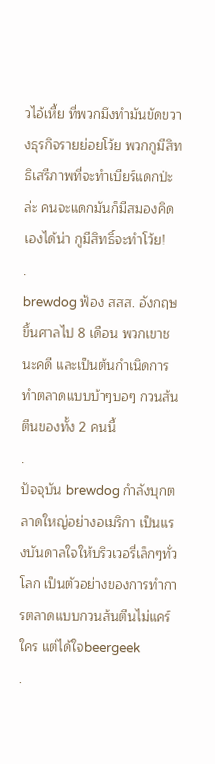วไอ้เหี้ย ที่พวกมึงทำมันขัดขวางธุรกิจรายย่อยโว้ย พวกกูมีสิทธิเสรีภาพที่จะทำเบียร์แดกป่ะล่ะ คนจะแดกมันก็มีสมองคิดเองได้น่า กูมีสิทธิ์จะทำโว้ย!
.
brewdog ฟ้อง สสส. อังกฤษ ขึ้นศาลไป 8 เดือน พวกเขาชนะคดี และเป็นต้นกำเนิดการทำตลาดแบบบ้าๆบอๆ กวนส้นตีนของทั้ง 2 คนนี้
.
ปัจจุบัน brewdog กำลังบุกตลาดใหญ่อย่างอเมริกา เป็นแรงบันดาลใจให้บริวเวอรี่เล็กๆทั่วโลก เป็นตัวอย่างของการทำการตลาดแบบกวนส้นตีนไม่แคร์ใคร แต่ได้ใจbeergeek
.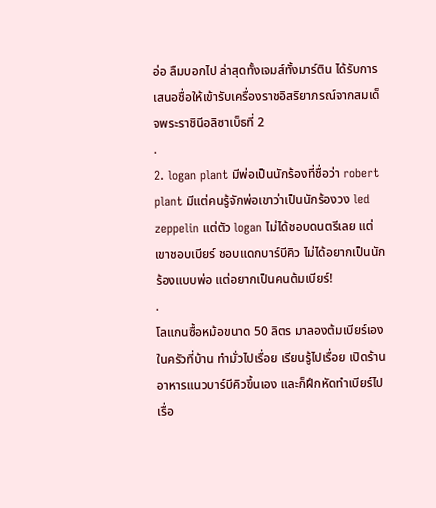อ่อ ลืมบอกไป ล่าสุดทั้งเจมส์ทั้งมาร์ติน ได้รับการเสนอชื่อให้เข้ารับเครื่องราชอิสริยาภรณ์จากสมเด็จพระราชินีอลิซาเบ็ธที่ 2
.
2. logan plant มีพ่อเป็นนักร้องที่ชื่อว่า robert plant มีแต่คนรู้จักพ่อเขาว่าเป็นนักร้องวง led zeppelin แต่ตัว logan ไม่ได้ชอบดนตรีเลย แต่เขาชอบเบียร์ ชอบแดกบาร์บีคิว ไม่ได้อยากเป็นนักร้องแบบพ่อ แต่อยากเป็นคนต้มเบียร์!
.
โลแกนซื้อหม้อขนาด 50 ลิตร มาลองต้มเบียร์เองในครัวที่บ้าน ทำมั่วไปเรื่อย เรียนรู้ไปเรื่อย เปิดร้านอาหารแนวบาร์บีคิวขึ้นเอง และก็ฝึกหัดทำเบียร์ไปเรื่อ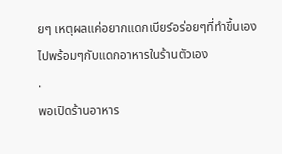ยๆ เหตุผลแค่อยากแดกเบียร์อร่อยๆที่ทำขึ้นเองไปพร้อมๆกับแดกอาหารในร้านตัวเอง
.
พอเปิดร้านอาหาร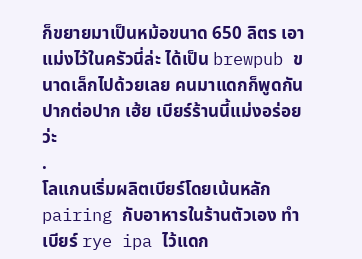ก็ขยายมาเป็นหม้อขนาด 650 ลิตร เอาแม่งไว้ในครัวนี่ล่ะ ได้เป็น brewpub ขนาดเล็กไปด้วยเลย คนมาแดกก็พูดกันปากต่อปาก เฮ้ย เบียร์ร้านนี้แม่งอร่อยว่ะ
.
โลแกนเริ่มผลิตเบียร์โดยเน้นหลัก pairing กับอาหารในร้านตัวเอง ทำเบียร์ rye ipa ไว้แดก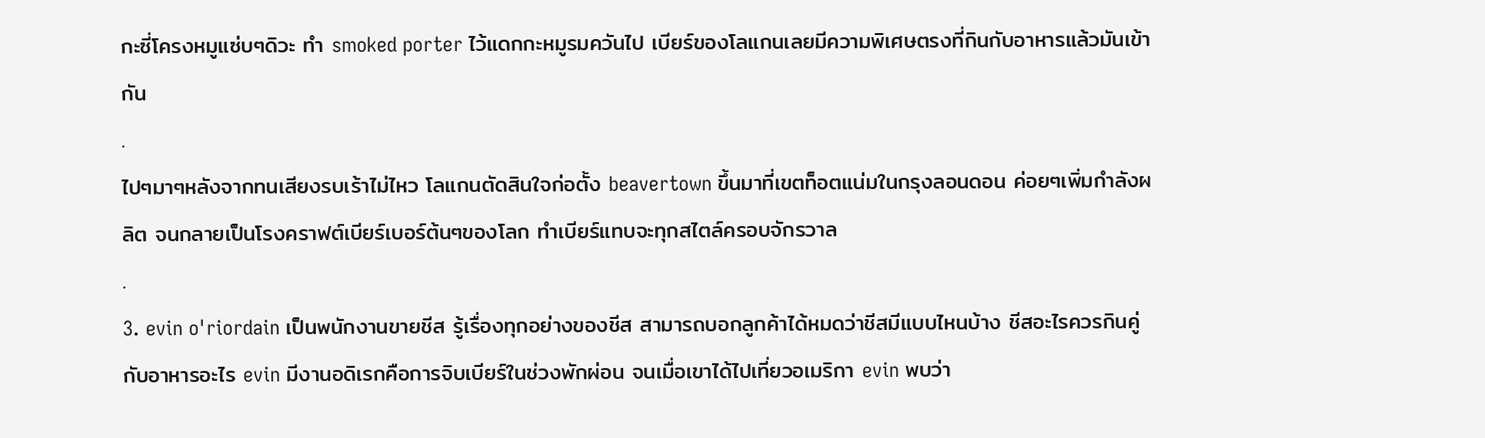กะซี่โครงหมูแซ่บๆดิวะ ทำ smoked porter ไว้แดกกะหมูรมควันไป เบียร์ของโลแกนเลยมีความพิเศษตรงที่กินกับอาหารแล้วมันเข้ากัน
.
ไปๆมาๆหลังจากทนเสียงรบเร้าไม่ไหว โลแกนตัดสินใจก่อตั้ง beavertown ขึ้นมาที่เขตท็อตแน่มในกรุงลอนดอน ค่อยๆเพิ่มกำลังผลิต จนกลายเป็นโรงคราฟต์เบียร์เบอร์ต้นๆของโลก ทำเบียร์แทบจะทุกสไตล์ครอบจักรวาล
.
3. evin o'riordain เป็นพนักงานขายชีส รู้เรื่องทุกอย่างของชีส สามารถบอกลูกค้าได้หมดว่าชีสมีแบบไหนบ้าง ชีสอะไรควรกินคู่กับอาหารอะไร evin มีงานอดิเรกคือการจิบเบียร์ในช่วงพักผ่อน จนเมื่อเขาได้ไปเที่ยวอเมริกา evin พบว่า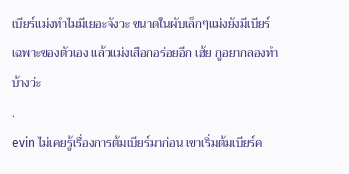เบียร์แม่งทำไมมีเยอะจังวะ ขนาดในผับเล็กๆแม่งยังมีเบียร์เฉพาะของตัวเอง แล้วแม่งเสือกอร่อยอีก เฮ้ย กูอยากลองทำบ้างว่ะ
.
evin ไม่เคยรู้เรื่องการต้มเบียร์มาก่อน เขาเริ่มต้มเบียร์ค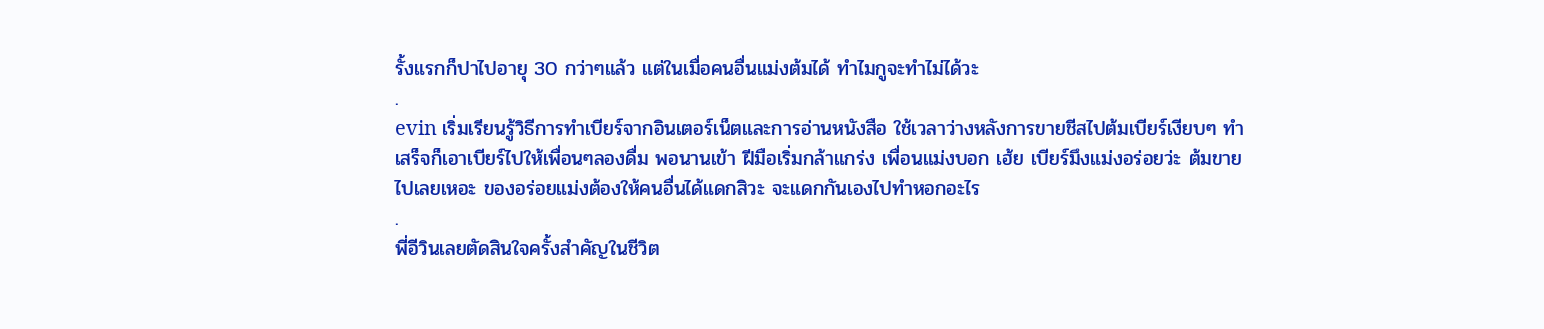รั้งแรกก็ปาไปอายุ 30 กว่าๆแล้ว แต่ในเมื่อคนอื่นแม่งต้มได้ ทำไมกูจะทำไม่ได้วะ
.
evin เริ่มเรียนรู้วิธีการทำเบียร์จากอินเตอร์เน็ตและการอ่านหนังสือ ใช้เวลาว่างหลังการขายชีสไปต้มเบียร์เงียบๆ ทำเสร็จก็เอาเบียร์ไปให้เพื่อนๆลองดื่ม พอนานเข้า ฝีมือเริ่มกล้าแกร่ง เพื่อนแม่งบอก เฮ้ย เบียร์มึงแม่งอร่อยว่ะ ต้มขายไปเลยเหอะ ของอร่อยแม่งต้องให้คนอื่นได้แดกสิวะ จะแดกกันเองไปทำหอกอะไร
.
พี่อีวินเลยตัดสินใจครั้งสำคัญในชีวิต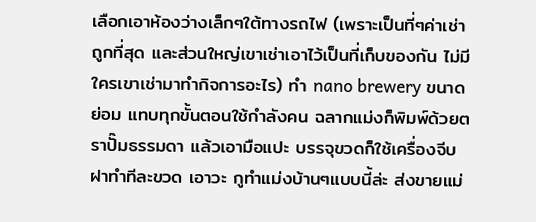เลือกเอาห้องว่างเล็กๆใต้ทางรถไฟ (เพราะเป็นที่ๆค่าเช่าถูกที่สุด และส่วนใหญ่เขาเช่าเอาไว้เป็นที่เก็บของกัน ไม่มีใครเขาเช่ามาทำกิจการอะไร) ทำ nano brewery ขนาดย่อม แทบทุกขั้นตอนใช้กำลังคน ฉลากแม่งก็พิมพ์ด้วยตราปั๊มธรรมดา แล้วเอามือแปะ บรรจุขวดก็ใช้เครื่องจีบฝาทำทีละขวด เอาวะ กูทำแม่งบ้านๆแบบนี้ล่ะ ส่งขายแม่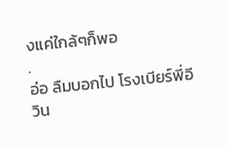งแค่ใกล้ๆก็พอ
.
อ่อ ลืมบอกไป โรงเบียร์พี่อีวิน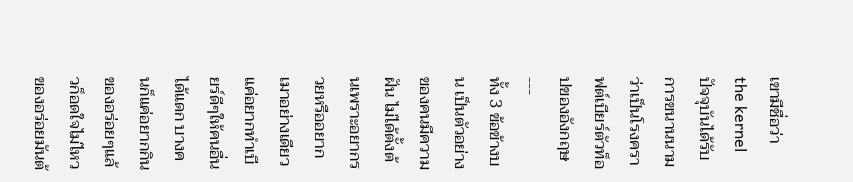เขามีชื่อว่า the kernel ปัจจุบันได้รับการขนานนามว่าเป็นโรงคราฟต์เบียร์ตัวท็อปของอังกฤษ
---
ทั้ง 3 ข้อข้างบน เป็นตัวอย่างของคนมีความฝัน ไม่ได้ตั้งต้นเพราะอยากรวยหรืออยากเมาอย่างเดียว แค่อยากทำเบียร์ดีๆให้คนอื่นได้แดก บางคนก็แค่อยากกินของอร่อยๆแล้วก็อดใจไม่ไหว ของอร่อยมันต้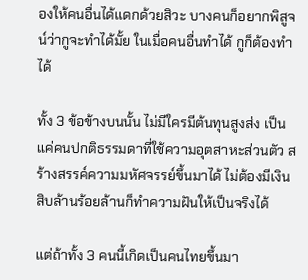องให้คนอื่นได้แดกด้วยสิวะ บางคนก็อยากพิสูจน์ว่ากูจะทำได้มั้ย ในเมื่อคนอื่นทำได้ กูก็ต้องทำได้

ทั้ง 3 ข้อข้างบนนั้น ไม่มีใครมีต้นทุนสูงส่ง เป็นแค่คนปกติธรรมดาที่ใช้ความอุตสาหะส่วนตัว สร้างสรรค์ความมหัศจรรย์ขึ้นมาได้ ไม่ต้องมีเงินสิบล้านร้อยล้านก็ทำความฝันให้เป็นจริงได้

แต่ถ้าทั้ง 3 คนนี้เกิดเป็นคนไทยขึ้นมา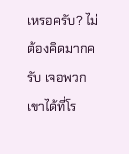เหรอครับ? ไม่ต้องคิดมากครับ เจอพวกเขาได้ที่โร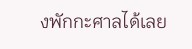งพักกะศาลได้เลย